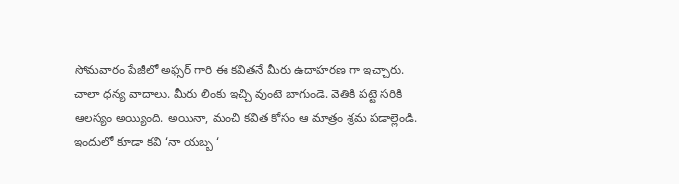సోమవారం పేజీలో అఫ్సర్ గారి ఈ కవితనే మీరు ఉదాహరణ గా ఇచ్చారు. చాలా ధన్య వాదాలు. మీరు లింకు ఇచ్చి వుంటె బాగుండె. వెతికి పట్టె సరికి ఆలస్యం అయ్యింది. అయినా, మంచి కవిత కోసం ఆ మాత్రం శ్రమ పడాల్లెండి.
ఇందులో కూడా కవి ‘నా యబ్బ ‘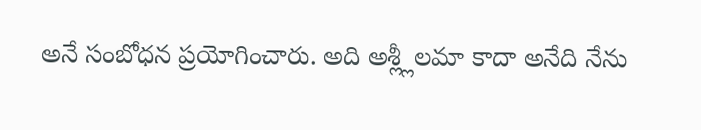అనే సంబోధన ప్రయోగించారు. అది అశ్ల్లీలమా కాదా అనేది నేను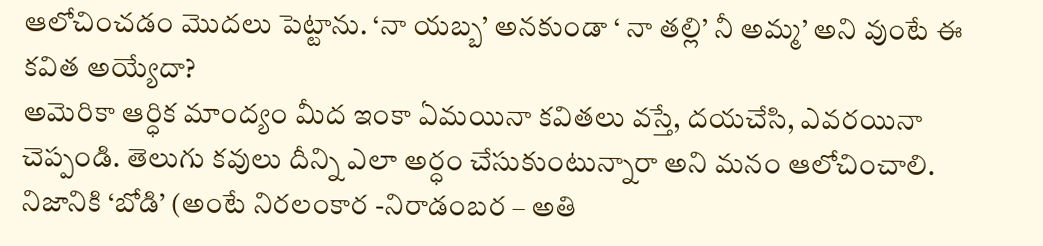ఆలోచించడం మొదలు పెట్టాను. ‘నా యబ్బ’ అనకుండా ‘ నా తల్లి’ నీ అమ్మ’ అని వుంటే ఈ కవిత అయ్యేదా?
అమెరికా ఆర్ధిక మాంద్యం మీద ఇంకా ఏమయినా కవితలు వస్తే, దయచేసి, ఎవరయినా చెప్పండి. తెలుగు కవులు దీన్ని ఎలా అర్ధం చేసుకుంటున్నారా అని మనం ఆలోచించాలి. నిజానికి ‘బోడి’ (అంటే నిరలంకార -నిరాడంబర – అతి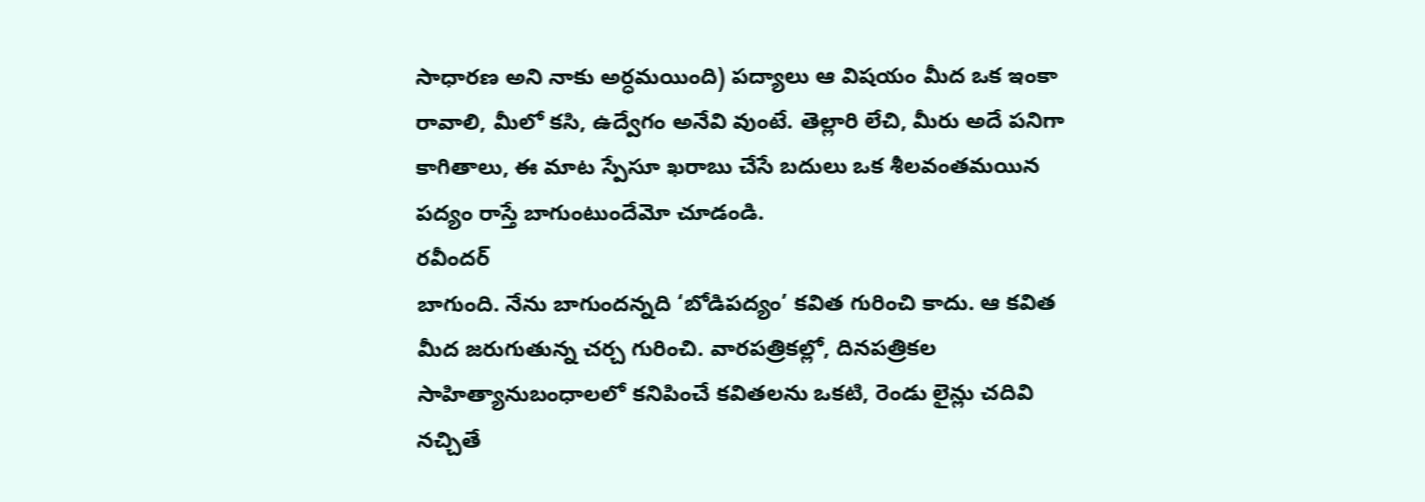సాధారణ అని నాకు అర్ధమయింది) పద్యాలు ఆ విషయం మీద ఒక ఇంకా రావాలి, మీలో కసి, ఉద్వేగం అనేవి వుంటే. తెల్లారి లేచి, మీరు అదే పనిగా కాగితాలు, ఈ మాట స్పేసూ ఖరాబు చేసే బదులు ఒక శీలవంతమయిన పద్యం రాస్తే బాగుంటుందేమో చూడండి.
రవీందర్
బాగుంది. నేను బాగుందన్నది ‘బోడిపద్యం’ కవిత గురించి కాదు. ఆ కవిత మీద జరుగుతున్న చర్చ గురించి. వారపత్రికల్లో, దినపత్రికల సాహిత్యానుబంధాలలో కనిపించే కవితలను ఒకటి, రెండు లైన్లు చదివి నచ్చితే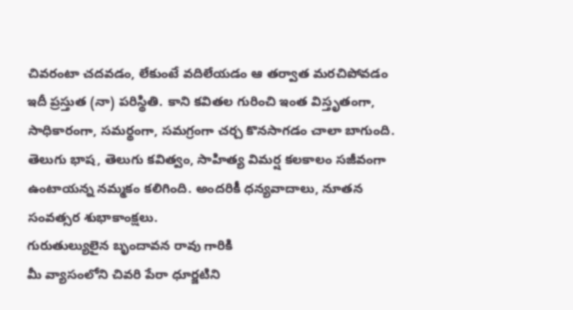చివరంటా చదవడం, లేకుంటే వదిలేయడం ఆ తర్వాత మరచిపోవడం ఇదీ ప్రస్తుత (నా) పరిస్థితి. కాని కవితల గురించి ఇంత విస్తృతంగా, సాధికారంగా, సమర్థంగా, సమగ్రంగా చర్చ కొనసాగడం చాలా బాగుంది. తెలుగు భాష, తెలుగు కవిత్వం, సాహిత్య విమర్ష కలకాలం సజీవంగా ఉంటాయన్న నమ్మకం కలిగింది. అందరికీ ధన్యవాదాలు, నూతన సంవత్సర శుభాకాంక్షలు.
గురుతుల్యులైన బృందావన రావు గారికి
మీ వ్యాసంలోని చివరి పేరా ధూర్జటిని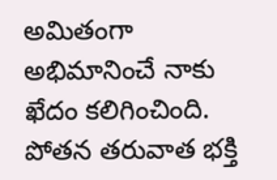అమితంగా అభిమానించే నాకు ఖేదం కలిగించింది. పోతన తరువాత భక్తి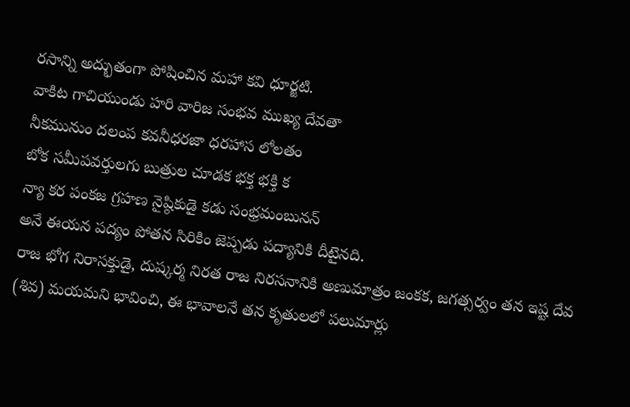రసాన్ని అద్భుతంగా పోషించిన మహా కవి ధూర్జటి.
వాకిట గాచియుండు హరి వారిజ సంభవ ముఖ్య దేవతా
నీకమునుం దలంప కవనీధరజా ధరహాస లోలతం
బోక సమీపవర్తులగు బుత్రుల చూడక భక్త భక్తి క
న్యా కర పంకజ గ్రహణ నైష్ఠికుడై కడు సంభ్రమంబునన్
అనే ఈయన పద్యం పోతన సిరికిం జెప్పడు పద్యానికి దీటైనది.
రాజ భోగ నిరాసక్తుడై, దుష్కర్మ నిరత రాజ నిరసనానికి అణుమాత్రం జంకక, జగత్సర్వం తన ఇష్ట దేవ (శివ) మయమని భావించి, ఈ భావాలనే తన కృతులలో పలుమార్లు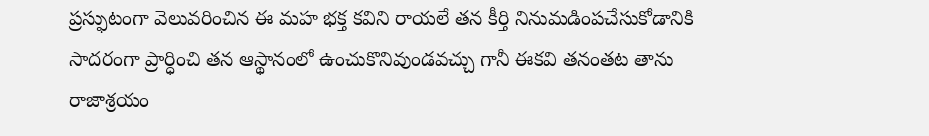ప్రస్ఫుటంగా వెలువరించిన ఈ మహ భక్త కవిని రాయలే తన కీర్తి నినుమడింపచేసుకోడానికి సాదరంగా ప్రార్ధించి తన ఆస్థానంలో ఉంచుకొనివుండవచ్చు గానీ ఈకవి తనంతట తాను రాజాశ్రయం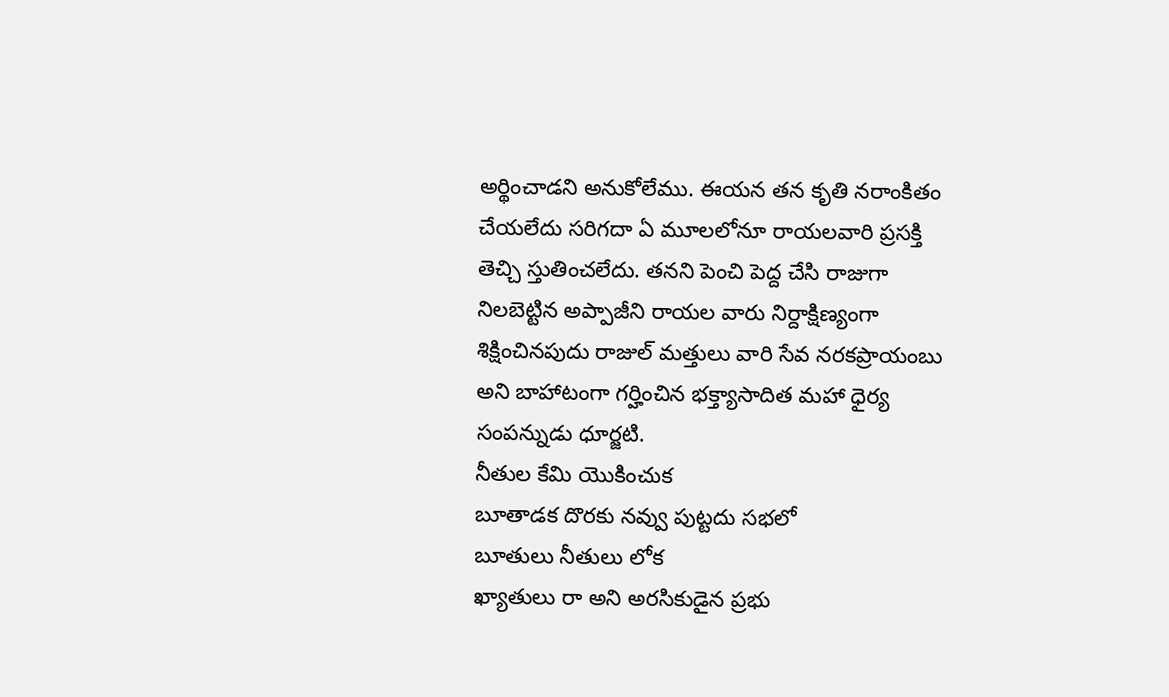అర్థించాడని అనుకోలేము. ఈయన తన కృతి నరాంకితం చేయలేదు సరిగదా ఏ మూలలోనూ రాయలవారి ప్రసక్తి తెచ్చి స్తుతించలేదు. తనని పెంచి పెద్ద చేసి రాజుగా నిలబెట్టిన అప్పాజీని రాయల వారు నిర్దాక్షిణ్యంగా శిక్షించినపుదు రాజుల్ మత్తులు వారి సేవ నరకప్రాయంబు అని బాహాటంగా గర్హించిన భక్త్యాసాదిత మహా ధైర్య సంపన్నుడు ధూర్జటి.
నీతుల కేమి యొకించుక
బూతాడక దొరకు నవ్వు పుట్టదు సభలో
బూతులు నీతులు లోక
ఖ్యాతులు రా అని అరసికుడైన ప్రభు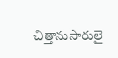చిత్తానుసారులై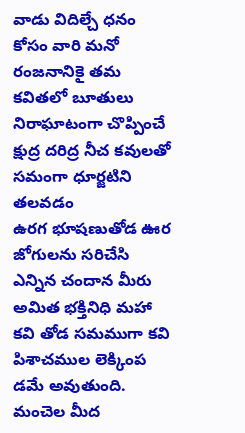వాడు విదిల్చే ధనం కోసం వారి మనో రంజనానికై తమ కవితలో బూతులు నిరాఘాటంగా చొప్పించే క్షుద్ర దరిద్ర నీచ కవులతో సమంగా ధూర్జటిని తలవడం
ఉరగ భూషణుతోడ ఊర జోగులను సరిచేసి ఎన్నిన చందాన మీరు
అమిత భక్తినిధి మహా కవి తోడ సమముగా కవి పిశాచముల లెక్కింప
డమే అవుతుంది.
మంచెల మీద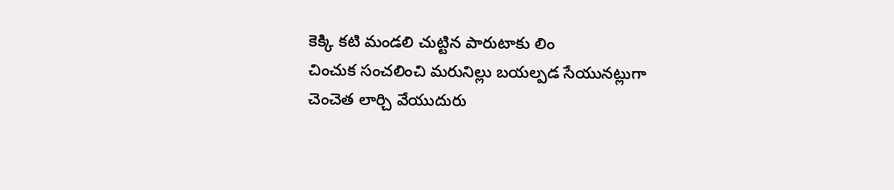కెక్కి కటి మండలి చుట్టిన పారుటాకు లిం
చించుక సంచలించి మరునిల్లు బయల్పడ సేయునట్లుగా
చెంచెత లార్చి వేయుదురు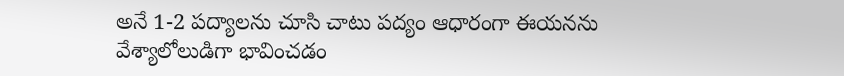అనే 1-2 పద్యాలను చూసి చాటు పద్యం ఆధారంగా ఈయనను వేశ్యాలోలుడిగా భావించడం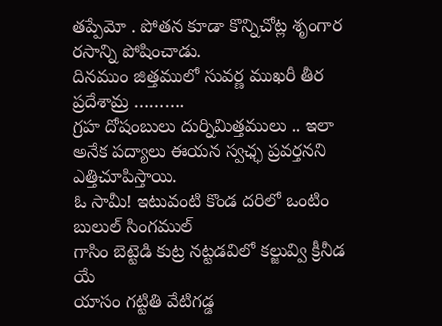తప్పేమో . పోతన కూడా కొన్నిచోట్ల శృంగార రసాన్ని పోషించాడు.
దినముం జిత్తములో సువర్ణ ముఖరీ తీర ప్రదేశామ్ర ……….
గ్రహ దోషంబులు దుర్నిమిత్తములు .. ఇలా అనేక పద్యాలు ఈయన స్వఛ్ఛ ప్రవర్తనని ఎత్తిచూపిస్తాయి.
ఓ సామీ! ఇటువంటి కొండ దరిలో ఒంటిం బులుల్ సింగముల్
గాసిం బెట్టెడి కుట్ర నట్టడవిలో కల్జువ్వి క్రీనీడ యే
యాసం గట్టితి వేటిగడ్డ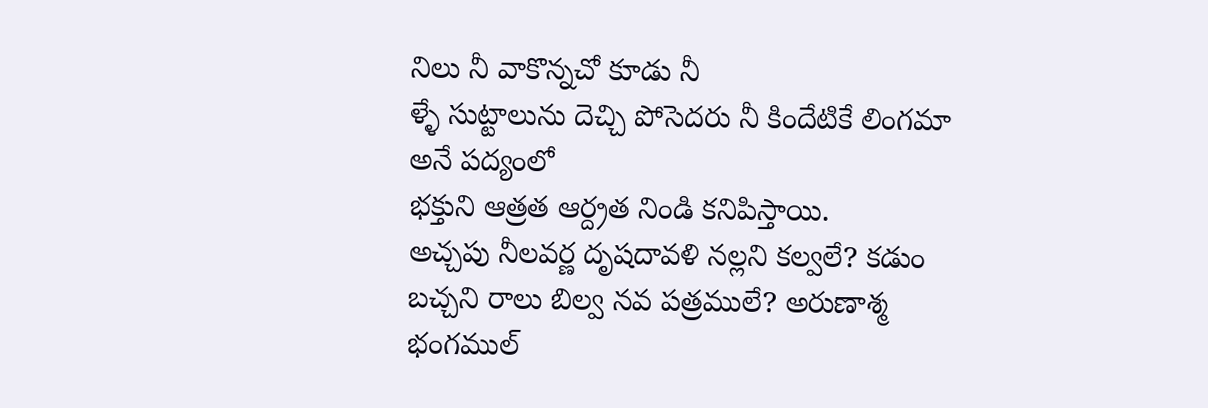నిలు నీ వాకొన్నచో కూడు నీ
ళ్ళే సుట్టాలును దెచ్చి పోసెదరు నీ కిందేటికే లింగమా అనే పద్యంలో
భక్తుని ఆత్రత ఆర్ద్రత నిండి కనిపిస్తాయి.
అచ్చపు నీలవర్ణ దృషదావళి నల్లని కల్వలే? కడుం
బచ్చని రాలు బిల్వ నవ పత్రములే? అరుణాశ్మ భంగముల్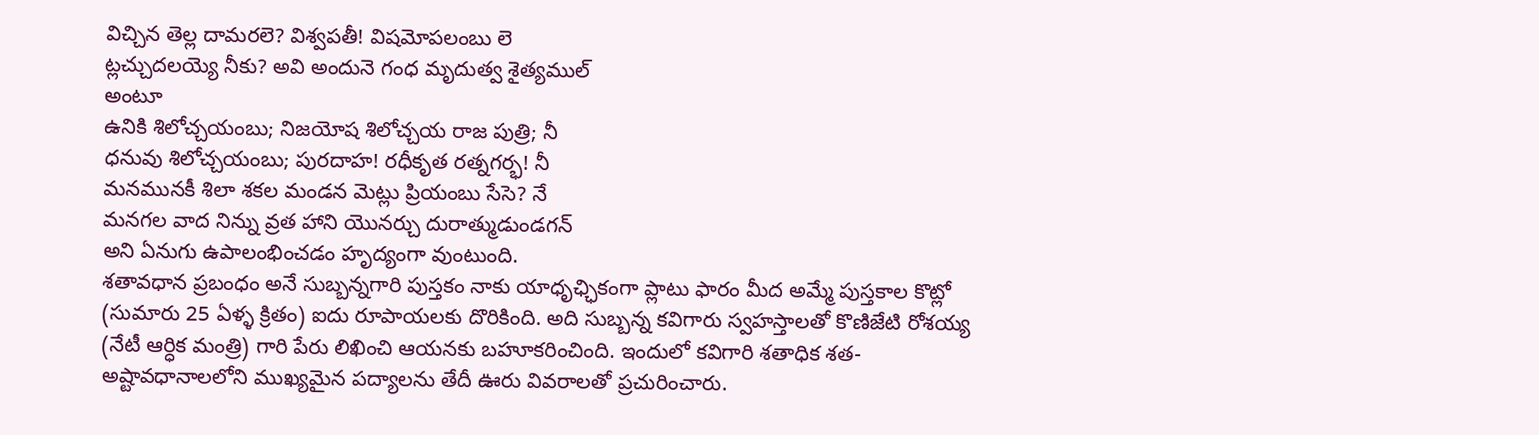విచ్చిన తెల్ల దామరలె? విశ్వపతీ! విషమోపలంబు లె
ట్లచ్చుదలయ్యె నీకు? అవి అందునె గంధ మృదుత్వ శైత్యముల్
అంటూ
ఉనికి శిలోచ్చయంబు; నిజయోష శిలోచ్చయ రాజ పుత్రి; నీ
ధనువు శిలోచ్చయంబు; పురదాహ! రధీకృత రత్నగర్భ! నీ
మనమునకీ శిలా శకల మండన మెట్లు ప్రియంబు సేసె? నే
మనగల వాద నిన్ను వ్రత హాని యొనర్చు దురాత్ముడుండగన్
అని ఏనుగు ఉపాలంభించడం హృద్యంగా వుంటుంది.
శతావధాన ప్రబంధం అనే సుబ్బన్నగారి పుస్తకం నాకు యాధృఛ్ఛికంగా ప్లాటు ఫారం మీద అమ్మే పుస్తకాల కొట్లో (సుమారు 25 ఏళ్ళ క్రితం) ఐదు రూపాయలకు దొరికింది. అది సుబ్బన్న కవిగారు స్వహస్తాలతో కొణిజేటి రోశయ్య (నేటీ ఆర్ధిక మంత్రి) గారి పేరు లిఖించి ఆయనకు బహూకరించింది. ఇందులో కవిగారి శతాధిక శత-అష్టావధానాలలోని ముఖ్యమైన పద్యాలను తేదీ ఊరు వివరాలతో ప్రచురించారు.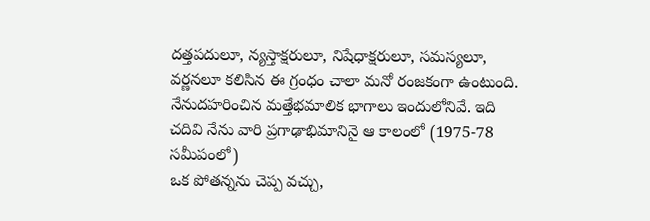దత్తపదులూ, న్యస్తాక్షరులూ, నిషేధాక్షరులూ, సమస్యలూ, వర్ణనలూ కలిసిన ఈ గ్రంధం చాలా మనో రంజకంగా ఉంటుంది. నేనుదహరించిన మత్తేభమాలిక భాగాలు ఇందులోనివే. ఇది చదివి నేను వారి ప్రగాఢాభిమానినై ఆ కాలంలో (1975-78 సమీపంలో)
ఒక పోతన్నను చెప్ప వచ్చు,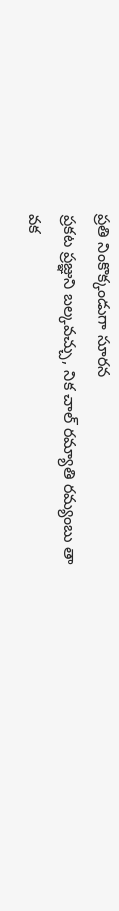ప్రతి నింకొక్కండుగా సూరన
ప్రకట ప్రజ్ఞుని బల్కవచ్చు, నిక చాల్ రమ్యాతి రమ్యంబు తా
వక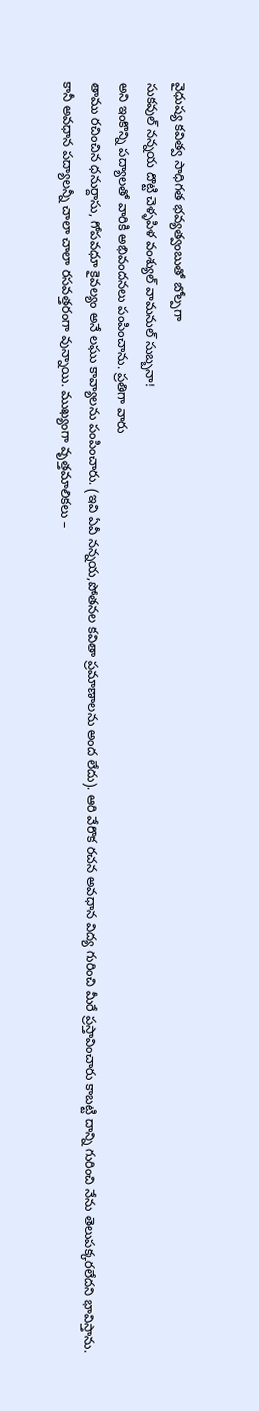వైధుష్య కవిత్వ సాధిగత భవ్యత్వంబుతో బోల్పగా
సుకవుల్ నన్నయ దొట్టి చెళ్ళపిళ వంశ్యుల్ వామనుల్ సుబ్బనా!
అని ఇంకొన్ని పద్యాలతో వారికి అభివందనలు పంపించాను. ప్రతిగా వారు
తాము రచించిన ధనుర్దాసు, గోపవధూ కైవల్యం అనే లఘు కావ్యాలను పంపించారు. (ఇవి ఏవీ నన్నయ,పోతనల కవితా ప్రమాణాలను అంద లేదు). ఆరి వేరొక రచన అవధాన విద్య గురించి మీరే ప్రస్తావించారు కాబట్టి దాన్ని గురించి నేను తెలుపక్కరలేదని భావిస్తాను.
కానీ అవధాన పద్యాలన్నీ చాలా చాలా రసవత్తరంగా వున్నాయి. ముఖ్యంగా వృత్తమాలికలు –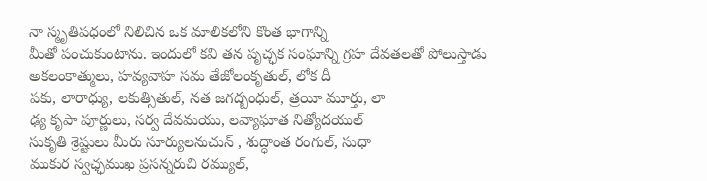నా స్మృతిపధంలో నిలిచిన ఒక మాలికలోని కొంత భాగాన్ని
మీతో పంచుకుంటాను. ఇందులో కవి తన పృచ్ఛక సంఘాన్ని గ్రహ దేవతలతో పోలుస్తాడు
అకలంకాత్ములు, హవ్యవాహ సమ తేజోలంకృతుల్, లోక దీ
పకు, లారాధ్యు, లకుత్సితుల్, నత జగద్బంధుల్, త్రయీ మూర్తు, లా
ఢ్య కృపా పూర్ణులు, సర్వ దేవమయు, లవ్యాఘాత నిత్యోదయుల్
సుకృతి శ్రెష్టులు మీరు సూర్యులనుచున్ , శుద్ధాంత రంగుల్, సుధా
ముకుర స్వఛ్ఛముఖ ప్రసన్నరుచి రమ్యుల్,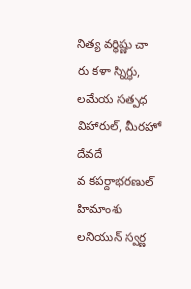నిత్య వర్ధిష్ణు చా
రు కళా స్నిగ్ధు, లమేయ సత్పధ విహారుల్, మీరహో దేవదే
వ కపర్దాభరణుల్ హిమాంశు లనియున్ స్వర్ణ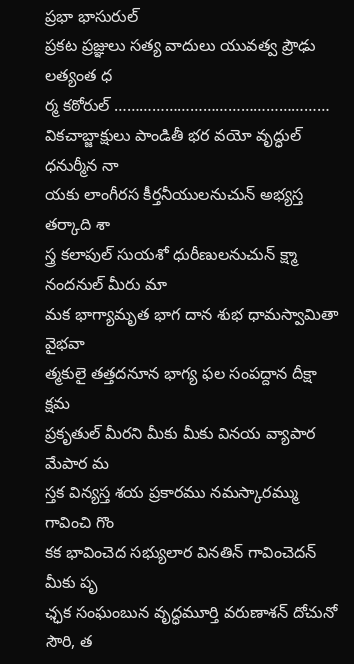ప్రభా భాసురుల్
ప్రకట ప్రజ్ఞులు సత్య వాదులు యువత్వ ప్రౌఢు లత్యంత ధ
ర్మ కఠోరుల్ ……………………………………………
వికచాబ్జాక్షులు పాండితీ భర వయో వృద్ధుల్ ధనుర్మీన నా
యకు లాంగీరస కీర్తనీయులనుచున్ అభ్యస్త తర్కాది శా
స్త్ర కలాపుల్ సుయశో ధురీణులనుచున్ క్ష్మా నందనుల్ మీరు మా
మక భాగ్యామృత భాగ దాన శుభ ధామస్వామితా వైభవా
త్మకులై తత్తదనూన భాగ్య ఫల సంపద్దాన దీక్షా క్షమ
ప్రకృతుల్ మీరని మీకు మీకు వినయ వ్యాపార మేపార మ
స్తక విన్యస్త శయ ప్రకారము నమస్కారమ్ము గావించి గొం
కక భావించెద సభ్యులార వినతిన్ గావించెదన్ మీకు పృ
ఛ్ఛక సంఘంబున వృద్ధమూర్తి వరుణాశన్ దోచునో సౌరి, త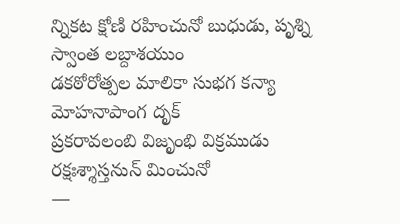న్నికట క్షోణి రహించునో బుధుడు, పృశ్ని స్వాంత లబ్దాశయుం
డకఠోరోత్పల మాలికా సుభగ కన్యా మోహనాపాంగ దృక్
ప్రకరావలంబి విజృంభి విక్రముడు రక్షఃశ్శాస్తనున్ మించునో
—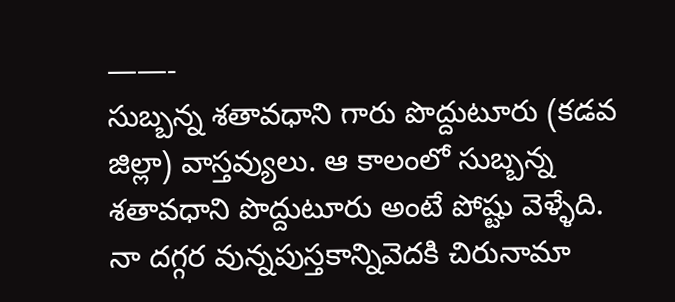——-
సుబ్బన్న శతావధాని గారు పొద్దుటూరు (కడవ జిల్లా) వాస్తవ్యులు. ఆ కాలంలో సుబ్బన్న శతావధాని పొద్దుటూరు అంటే పోష్టు వెళ్ళేది. నా దగ్గర వున్నపుస్తకాన్నివెదకి చిరునామా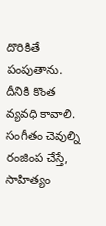దొరికితే పంపుతాను. దీనికి కొంత వ్యవధి కావాలి.
సంగీతం చెవుల్ని రంజింప చేస్తే, సాహిత్యం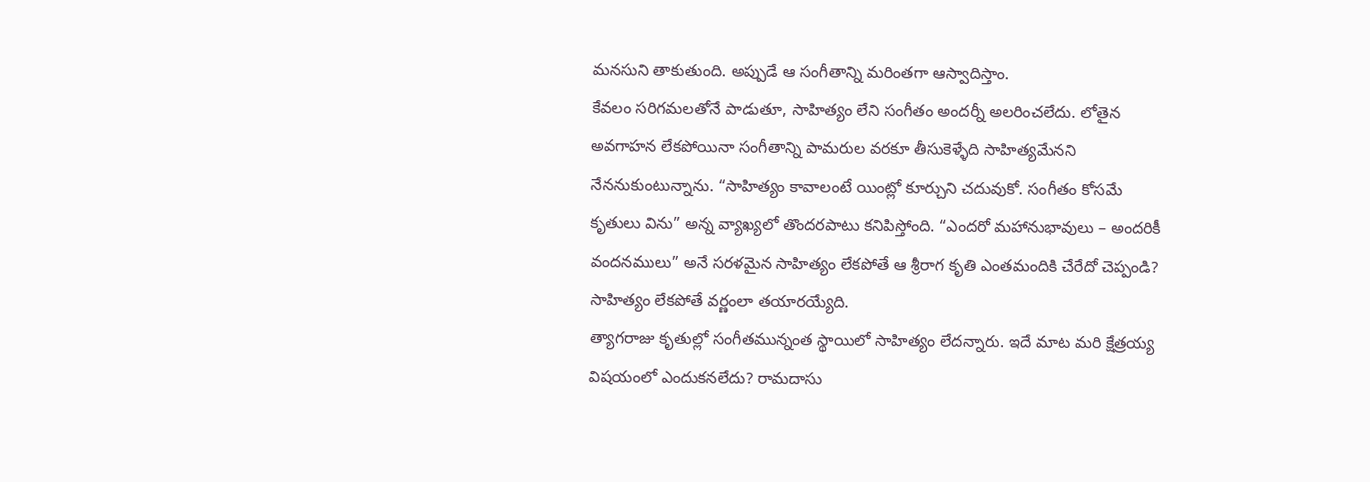మనసుని తాకుతుంది. అప్పుడే ఆ సంగీతాన్ని మరింతగా ఆస్వాదిస్తాం.
కేవలం సరిగమలతోనే పాడుతూ, సాహిత్యం లేని సంగీతం అందర్నీ అలరించలేదు. లోతైన అవగాహన లేకపోయినా సంగీతాన్ని పామరుల వరకూ తీసుకెళ్ళేది సాహిత్యమేనని నేననుకుంటున్నాను. “సాహిత్యం కావాలంటే యింట్లో కూర్చుని చదువుకో. సంగీతం కోసమే కృతులు విను” అన్న వ్యాఖ్యలో తొందరపాటు కనిపిస్తోంది. “ఎందరో మహానుభావులు – అందరికీ వందనములు” అనే సరళమైన సాహిత్యం లేకపోతే ఆ శ్రీరాగ కృతి ఎంతమందికి చేరేదో చెప్పండి? సాహిత్యం లేకపోతే వర్ణంలా తయారయ్యేది.
త్యాగరాజు కృతుల్లో సంగీతమున్నంత స్థాయిలో సాహిత్యం లేదన్నారు. ఇదే మాట మరి క్షేత్రయ్య విషయంలో ఎందుకనలేదు? రామదాసు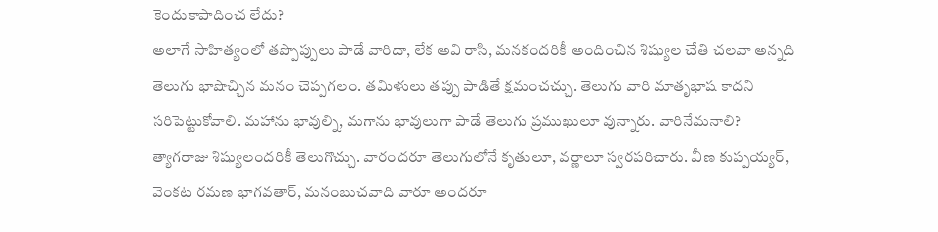కెందుకాపాదించ లేదు?
అలాగే సాహిత్యంలో తప్పొప్పులు పాడే వారిదా, లేక అవి రాసి, మనకందరికీ అందించిన శిష్యుల చేతి చలవా అన్నది తెలుగు భాషొచ్చిన మనం చెప్పగలం. తమిళులు తప్పు పాడితే క్షమంచచ్చు. తెలుగు వారి మాతృభాష కాదని సరిపెట్టుకోవాలి. మహాను భావుల్ని, మగాను భావులుగా పాడే తెలుగు ప్రముఖులూ వున్నారు. వారినేమనాలి?
త్యాగరాజు శిష్యులందరికీ తెలుగొచ్చు. వారందరూ తెలుగులోనే కృతులూ, వర్ణాలూ స్వరపరిచారు. వీణ కుప్పయ్యర్, వెంకట రమణ భాగవతార్, మనంబుచవాది వారూ అందరూ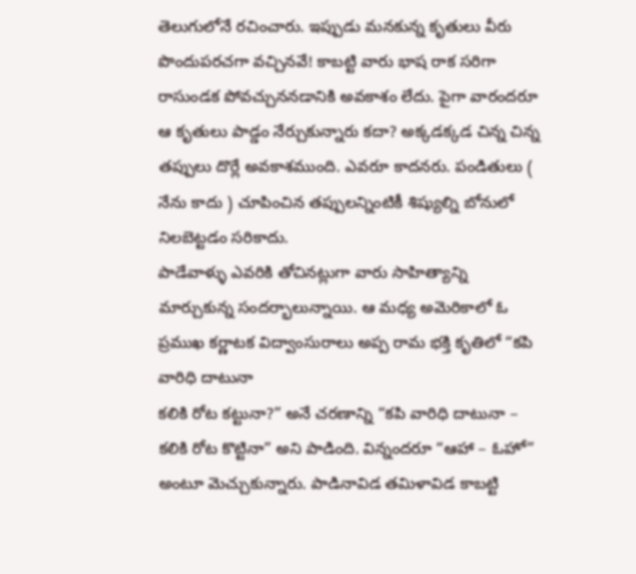తెలుగులోనే రచించారు. ఇప్పుడు మనకున్న కృతులు వీరు పొందుపరచగా వచ్చినవే! కాబట్టి వారు భాష రాక సరిగా రాసుండక పోవచ్చుననడానికి అవకాశం లేదు. పైగా వారందరూ ఆ కృతులు పాడ్డం నేర్చుకున్నారు కదా? అక్కడక్కడ చిన్న చిన్న తప్పులు దొర్లే అవకాశముంది. ఎవరూ కాదనరు. పండితులు ( నేను కాదు ) చూపించిన తప్పులన్నింటికీ శిష్యుల్ని బోనులో నిలబెట్టడం సరికాదు.
పాడేవాళ్ళు ఎవరికి తోచినట్లుగా వారు సాహిత్యాన్ని మార్చుకున్న సందర్భాలున్నాయి. ఆ మధ్య అమెరికాలో ఓ ప్రముఖ కర్ణాటక విద్వాంసురాలు అప్ప రామ భక్తి కృతిలో “కపి వారిధి దాటునా
కలికి రోట కట్టునా?” అనే చరణాన్ని “కపి వారిధి దాటునా – కలికి రోట కొట్టినా” అని పాడింది. విన్నందరూ “ఆహా – ఓహో” అంటూ మెచ్చుకున్నారు. పాడినావిడ తమిళావిడ కాబట్టి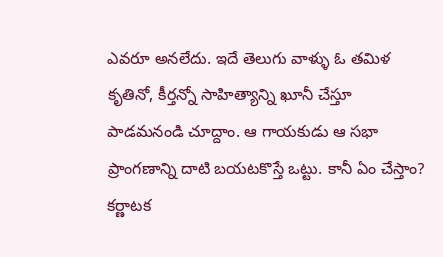ఎవరూ అనలేదు. ఇదే తెలుగు వాళ్ళు ఓ తమిళ కృతినో, కీర్తన్నో సాహిత్యాన్ని ఖూనీ చేస్తూ పాడమనండి చూద్దాం. ఆ గాయకుడు ఆ సభా ప్రాంగణాన్ని దాటి బయటకొస్తే ఒట్టు. కానీ ఏం చేస్తాం? కర్ణాటక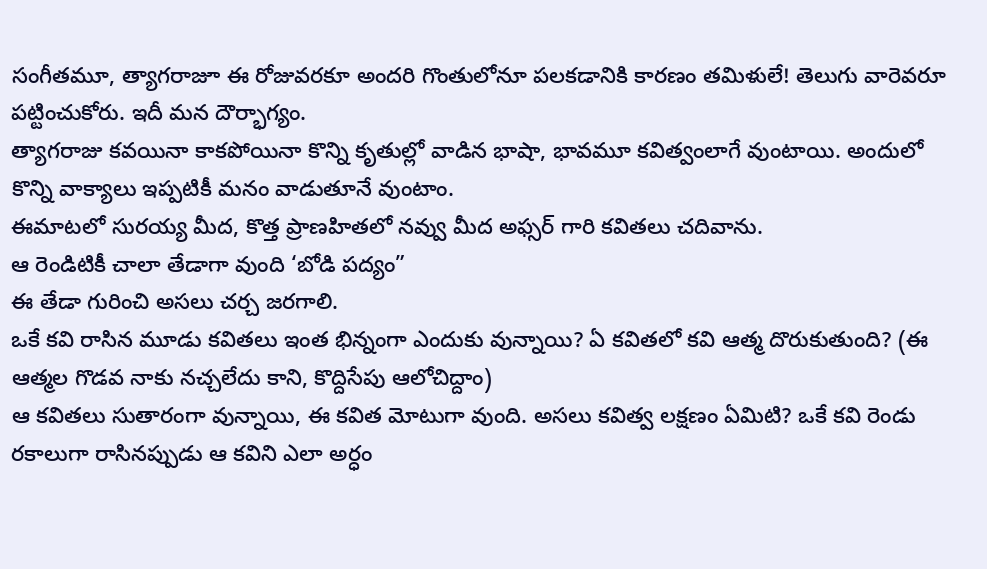సంగీతమూ, త్యాగరాజూ ఈ రోజువరకూ అందరి గొంతులోనూ పలకడానికి కారణం తమిళులే! తెలుగు వారెవరూ పట్టించుకోరు. ఇదీ మన దౌర్భాగ్యం.
త్యాగరాజు కవయినా కాకపోయినా కొన్ని కృతుల్లో వాడిన భాషా, భావమూ కవిత్వంలాగే వుంటాయి. అందులో కొన్ని వాక్యాలు ఇప్పటికీ మనం వాడుతూనే వుంటాం.
ఈమాటలో సురయ్య మీద, కొత్త ప్రాణహితలో నవ్వు మీద అఫ్సర్ గారి కవితలు చదివాను.
ఆ రెండిటికీ చాలా తేడాగా వుంది ‘బోడి పద్యం”
ఈ తేడా గురించి అసలు చర్చ జరగాలి.
ఒకే కవి రాసిన మూడు కవితలు ఇంత భిన్నంగా ఎందుకు వున్నాయి? ఏ కవితలో కవి ఆత్మ దొరుకుతుంది? (ఈ ఆత్మల గొడవ నాకు నచ్చలేదు కాని, కొద్దిసేపు ఆలోచిద్దాం)
ఆ కవితలు సుతారంగా వున్నాయి, ఈ కవిత మోటుగా వుంది. అసలు కవిత్వ లక్షణం ఏమిటి? ఒకే కవి రెండు రకాలుగా రాసినప్పుడు ఆ కవిని ఎలా అర్ధం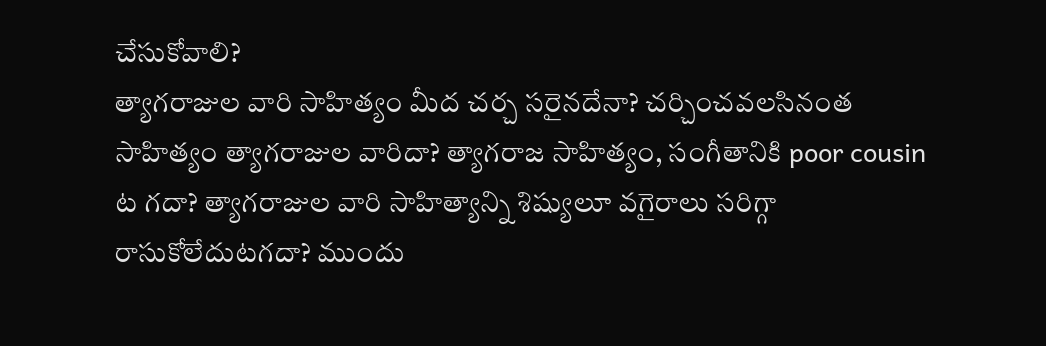చేసుకోవాలి?
త్యాగరాజుల వారి సాహిత్యం మీద చర్చ సరైనదేనా? చర్చించవలసినంత సాహిత్యం త్యాగరాజుల వారిదా? త్యాగరాజ సాహిత్యం, సంగీతానికి poor cousin ట గదా? త్యాగరాజుల వారి సాహిత్యాన్ని శిష్యులూ వగైరాలు సరిగ్గా రాసుకోలేదుటగదా? ముందు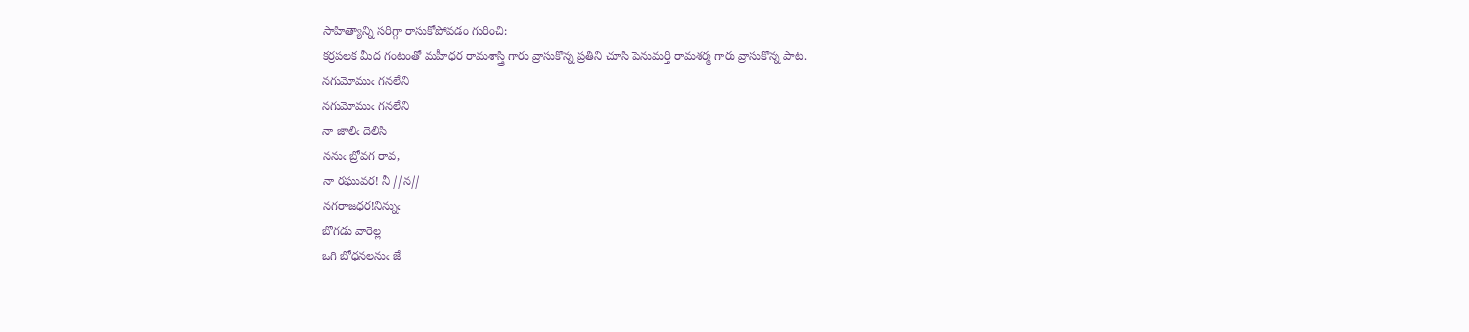సాహిత్యాన్ని సరిగ్గా రాసుకోపోవడం గురించి:
కర్రపలక మీద గంటంతో మహీధర రామశాస్త్రి గారు వ్రాసుకొన్న ప్రతిని చూసి పెనుమర్తి రామశర్మ గారు వ్రాసుకొన్న పాట.
నగుమోముఁ గనలేని
నగుమోముఁ గనలేని
నా జాలిఁ దెలిసి
ననుఁ బ్రోవగ రావ,
నా రఘువర! నీ //న//
నగరాజధర!నిన్నుఁ
బొగడు వారెల్ల
ఒగి బోధనలనుఁ జే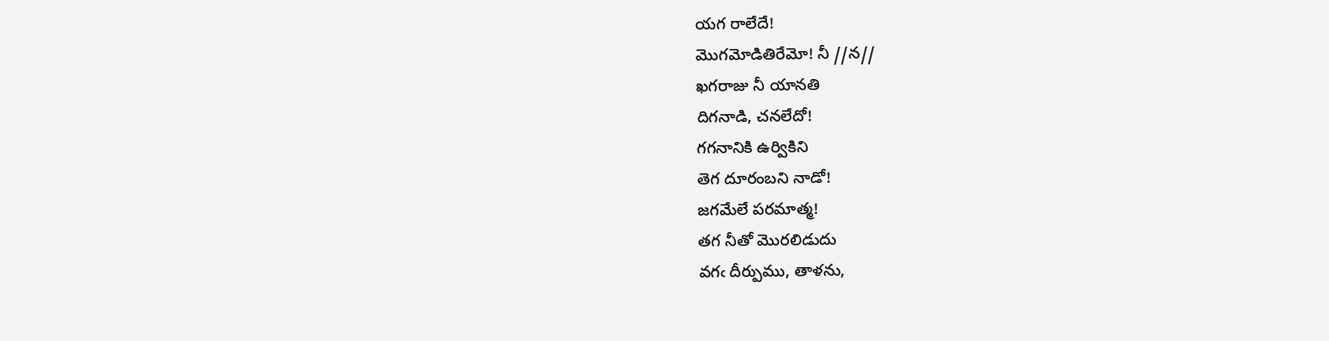యగ రాలేదే!
మొగమోడితిరేమో! నీ //న//
ఖగరాజు నీ యానతి
దిగనాడి, చనలేదో!
గగనానికి ఉర్వికిని
తెగ దూరంబని నాడో!
జగమేలే పరమాత్మ!
తగ నీతో మొరలిడుదు
వగఁ దీర్పుము, తాళను,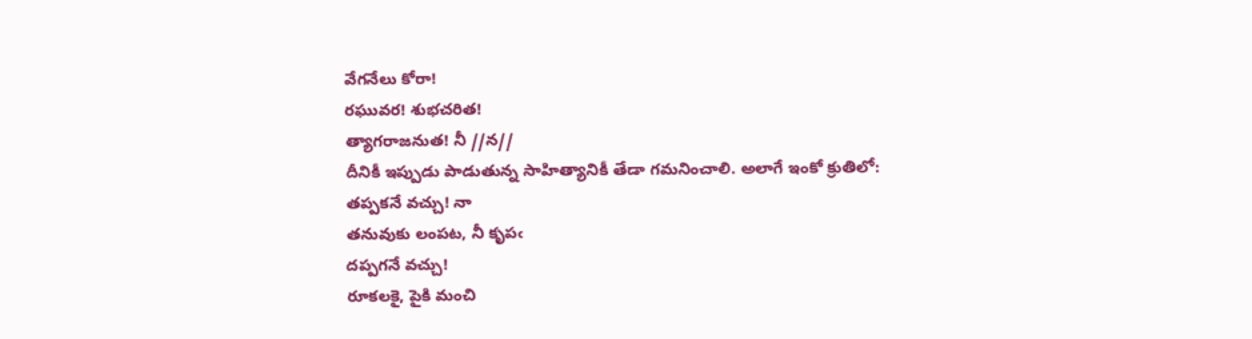వేగనేలు కోరా!
రఘువర! శుభచరిత!
త్యాగరాజనుత! నీ //న//
దీనికీ ఇప్పుడు పాడుతున్న సాహిత్యానికీ తేడా గమనించాలి. అలాగే ఇంకో క్రుతిలో:
తప్పకనే వచ్చు! నా
తనువుకు లంపట, నీ కృపఁ
దప్పగనే వచ్చు!
రూకలకై, పైకి మంచి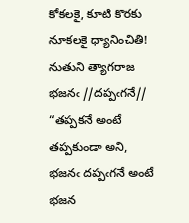కోకలకై, కూటి కొరకు
నూకలకై ధ్యానించితి!
నుతుని త్యాగరాజ భజనఁ //దప్పఁగనే//
“తప్పకనే అంటే తప్పకుండా అని, భజనఁ దప్పఁగనే అంటే భజన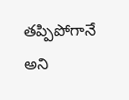తప్పిపోగానే అని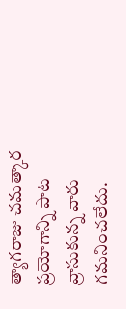త్యాగరాజు చమత్కార ప్రయోగాన్ని పాట వ్రాసుకున్న వారు గమనించలేదు.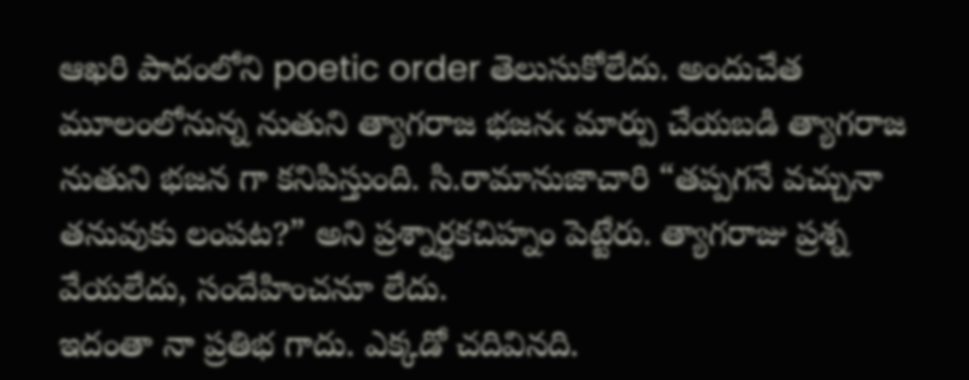ఆఖరి పాదంలోని poetic order తెలుసుకోలేదు. అందుచేత మూలంలోనున్న నుతుని త్యాగరాజ భజనఁ మార్పు చేయబడి త్యాగరాజ నుతుని భజన గా కనిపిస్తుంది. సి.రామానుజాచారి “తప్పగనే వచ్చునా తనువుకు లంపట?” అని ప్రశ్నార్థకచిహ్నం పెట్టేరు. త్యాగరాజు ప్రశ్న వేయలేదు, సందేహించనూ లేదు.
ఇదంతా నా ప్రతిభ గాదు. ఎక్కడో చదివినది.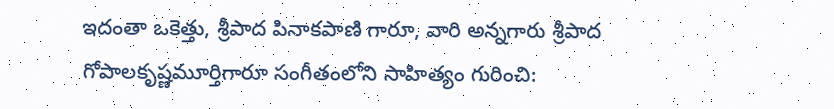ఇదంతా ఒకెత్తు, శ్రీపాద పినాకపాణి గారూ, వారి అన్నగారు శ్రీపాద గోపాలకృష్ణమూర్తిగారూ సంగీతంలోని సాహిత్యం గురించి: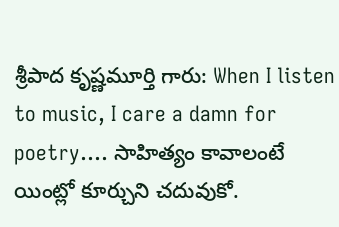శ్రీపాద కృష్ణమూర్తి గారు: When I listen to music, I care a damn for poetry…. సాహిత్యం కావాలంటే యింట్లో కూర్చుని చదువుకో.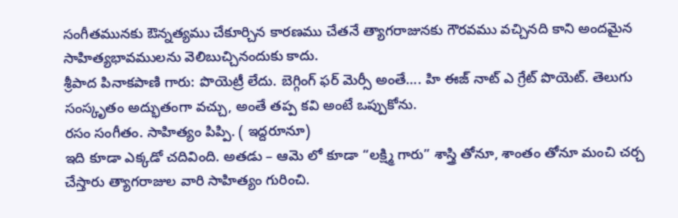సంగీతమునకు ఔన్నత్యము చేకూర్చిన కారణము చేతనే త్యాగరాజునకు గౌరవము వచ్చినది కాని అందమైన సాహిత్యభావములను వెలిబుచ్చినందుకు కాదు.
శ్రీపాద పినాకపాణి గారు: పొయెట్రీ లేదు. బెగ్గింగ్ ఫర్ మెర్సీ అంతే…. హి ఈజ్ నాట్ ఎ గ్రేట్ పొయెట్. తెలుగు సంస్కృతం అద్భుతంగా వచ్చు, అంతే తప్ప కవి అంటే ఒప్పుకోను.
రసం సంగీతం. సాహిత్యం పిప్పి. ( ఇద్దరూనూ)
ఇది కూడా ఎక్కడో చదివింది. అతడు – ఆమె లో కూడా “లక్ష్మి గారు” శాస్త్రి తోనూ, శాంతం తోనూ మంచి చర్చ చేస్తారు త్యాగరాజుల వారి సాహిత్యం గురించి.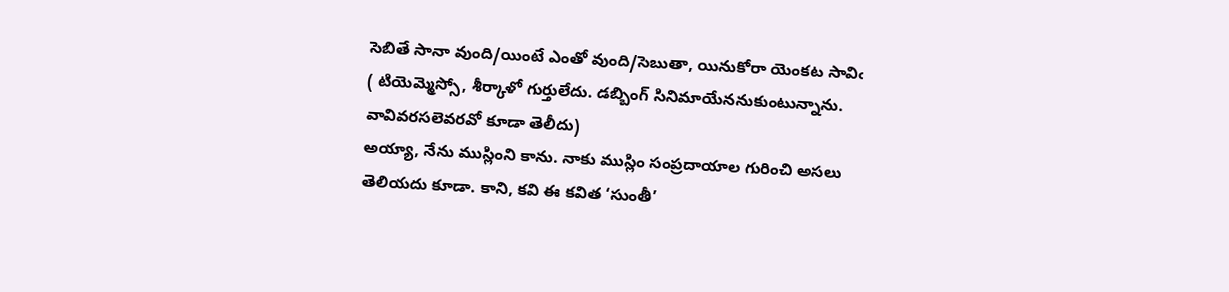సెబితే సానా వుంది/యింటే ఎంతో వుంది/సెబుతా, యినుకోరా యెంకట సావిఁ ( టియెమ్మెస్సో, శీర్కాళో గుర్తులేదు. డబ్బింగ్ సినిమాయేననుకుంటున్నాను. వావివరసలెవరవో కూడా తెలీదు)
అయ్యా, నేను ముస్లింని కాను. నాకు ముస్లిం సంప్రదాయాల గురించి అసలు తెలియదు కూడా. కాని, కవి ఈ కవిత ‘సుంతీ’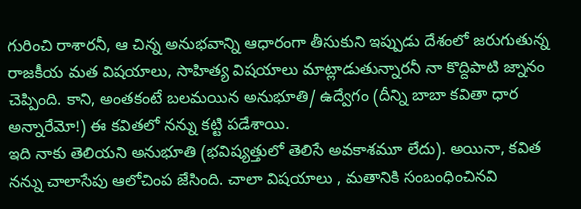గురించి రాశారనీ, ఆ చిన్న అనుభవాన్ని ఆధారంగా తీసుకుని ఇప్పుడు దేశంలో జరుగుతున్న రాజకీయ మత విషయాలు, సాహిత్య విషయాలు మాట్లాడుతున్నారనీ నా కొద్దిపాటి జ్నానం చెప్పింది. కాని, అంతకంటే బలమయిన అనుభూతి/ ఉద్వేగం (దీన్ని బాబా కవితా ధార అన్నారేమో!) ఈ కవితలో నన్ను కట్టి పడేశాయి.
ఇది నాకు తెలియని అనుభూతి (భవిష్యత్తులో తెలిసే అవకాశమూ లేదు). అయినా, కవిత నన్ను చాలాసేపు ఆలోచింప జేసింది. చాలా విషయాలు , మతానికి సంబంధించినవి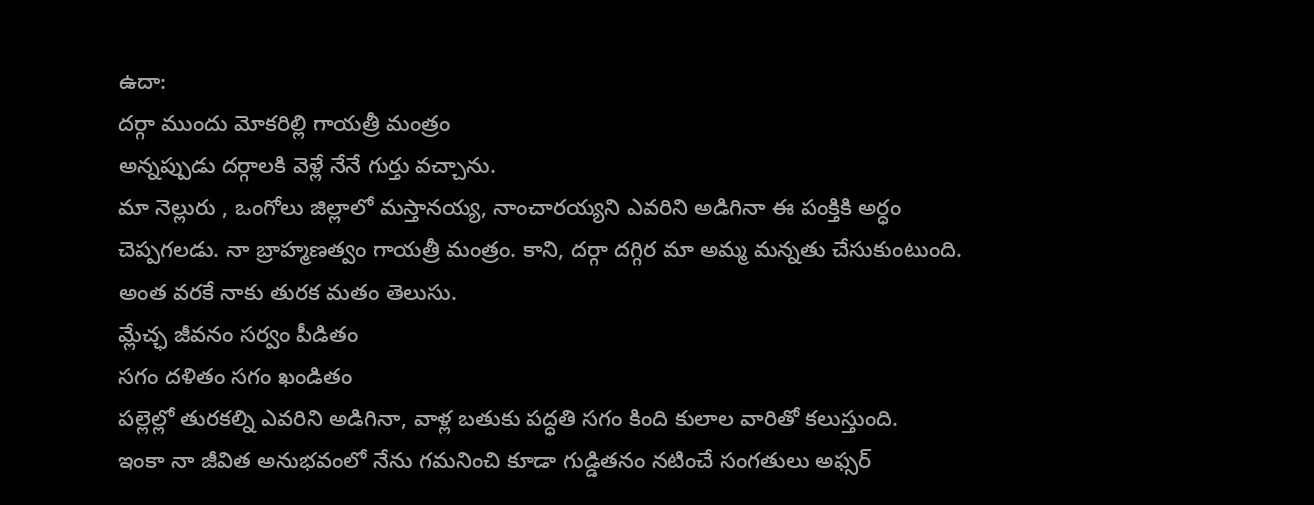ఉదా:
దర్గా ముందు మోకరిల్లి గాయత్రీ మంత్రం
అన్నప్పుడు దర్గాలకి వెళ్లే నేనే గుర్తు వచ్చాను.
మా నెల్లురు , ఒంగోలు జిల్లాలో మస్తానయ్య, నాంచారయ్యని ఎవరిని అడిగినా ఈ పంక్తికి అర్ధం చెప్పగలడు. నా బ్రాహ్మణత్వం గాయత్రీ మంత్రం. కాని, దర్గా దగ్గిర మా అమ్మ మన్నతు చేసుకుంటుంది. అంత వరకే నాకు తురక మతం తెలుసు.
మ్లేచ్ఛ జీవనం సర్వం పీడితం
సగం దళితం సగం ఖండితం
పల్లెల్లో తురకల్ని ఎవరిని అడిగినా, వాళ్ల బతుకు పద్ధతి సగం కింది కులాల వారితో కలుస్తుంది.
ఇంకా నా జీవిత అనుభవంలో నేను గమనించి కూడా గుడ్డితనం నటించే సంగతులు అఫ్సర్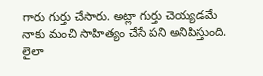గారు గుర్తు చేసారు. అట్లా గుర్తు చెయ్యడమే నాకు మంచి సాహిత్యం చేసే పని అనిపిస్తుంది. లైలా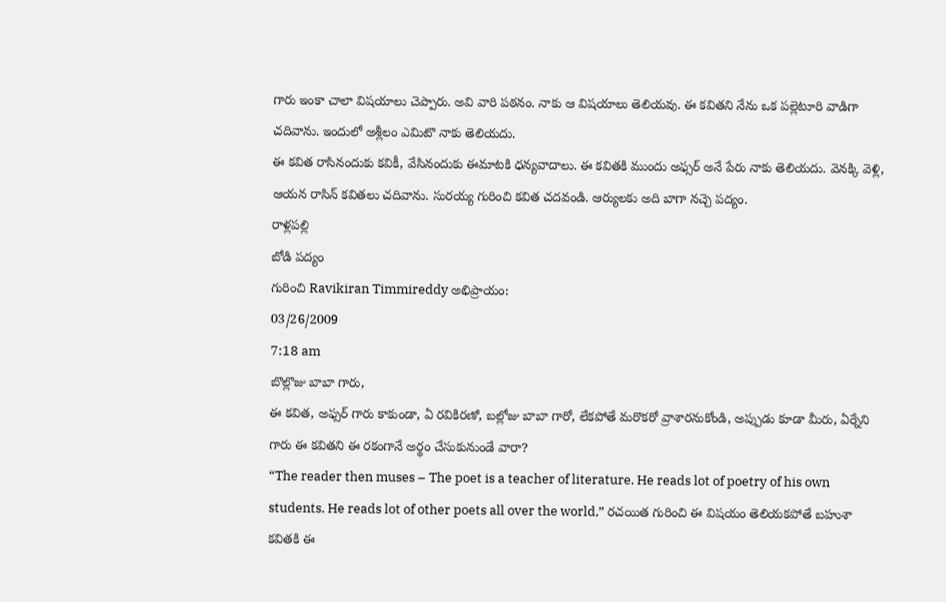గారు ఇంకా చాలా విషయాలు చెప్పారు. అవి వారి పఠనం. నాకు ఆ విషయాలు తెలియవు. ఈ కవితని నేను ఒక పల్లెటూరి వాడిగా చదివాను. ఇందులో అశ్లీలం ఎమిటొ నాకు తెలియదు.
ఈ కవిత రాసినందుకు కవికీ, వేసినందుకు ఈమాటకి ధన్యవాదాలు. ఈ కవితకి ముందు అఫ్సర్ అనే పేరు నాకు తెలియదు. వెనక్కి వెళ్లి, ఆయన రాసిన్ కవితలు చదివాను. సురయ్య గురించి కవిత చదవండి. ఆర్యులకు అది బాగా నచ్చె పద్యం.
రాళ్లపల్లి
బోడి పద్యం
గురించి Ravikiran Timmireddy అభిప్రాయం:
03/26/2009
7:18 am
బొల్లొజు బాబా గారు,
ఈ కవిత, అఫ్సర్ గారు కాకుండా, ఏ రవికిరణో, బల్లోజు బాబా గారో, లేకపోతే మరొకరో వ్రాశారనుకోండి, అప్పుడు కూడా మీరు, ఏర్నేని గారు ఈ కవితని ఈ రకంగానే అర్థం చేసుకునుండే వారా?
“The reader then muses – The poet is a teacher of literature. He reads lot of poetry of his own students. He reads lot of other poets all over the world,” రచయిత గురించి ఈ విషయం తెలియకపోతే బహుశా కవితకి ఈ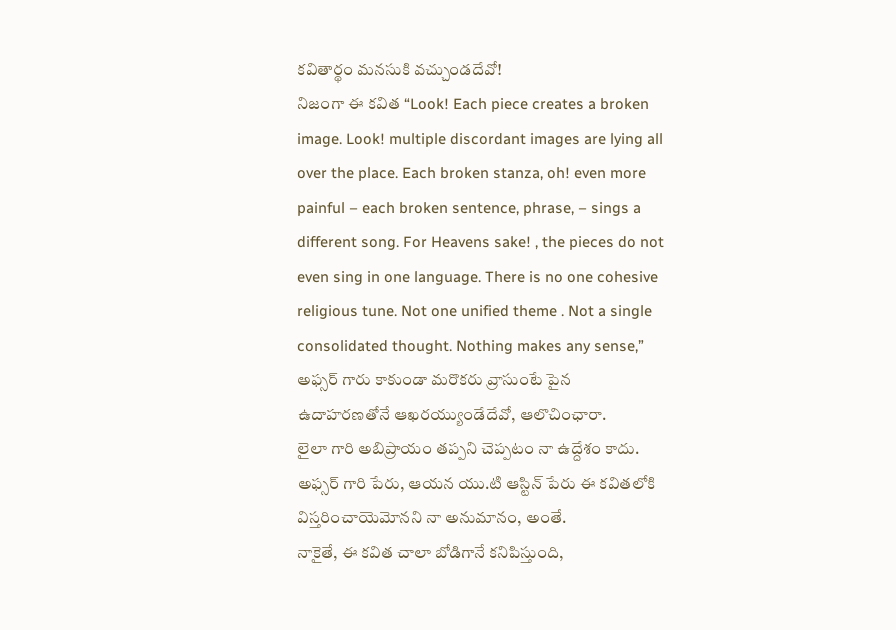కవితార్థం మనసుకి వచ్చుండదేవో!
నిజంగా ఈ కవిత “Look! Each piece creates a broken image. Look! multiple discordant images are lying all over the place. Each broken stanza, oh! even more painful – each broken sentence, phrase, – sings a different song. For Heavens sake! , the pieces do not even sing in one language. There is no one cohesive religious tune. Not one unified theme . Not a single consolidated thought. Nothing makes any sense,” అఫ్సర్ గారు కాకుండా మరొకరు వ్రాసుంటే పైన ఉదాహరణతోనే ఆఖరయ్యుండేదేవో, ఆలొచింఛారా.
లైలా గారి అబిప్రాయం తప్పని చెప్పటం నా ఉద్దేశం కాదు. అఫ్సర్ గారి పేరు, ఆయన యు.టి ఆస్టిన్ పేరు ఈ కవితలోకి విస్తరించాయెమోనని నా అనుమానం, అంతే.
నాకైతే, ఈ కవిత చాలా బోడిగానే కనిపిస్తుంది,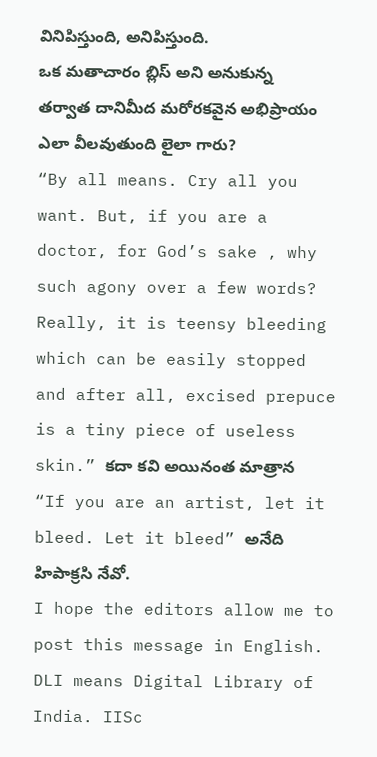వినిపిస్తుంది, అనిపిస్తుంది.
ఒక మతాచారం బ్లిస్ అని అనుకున్న తర్వాత దానిమీద మరోరకవైన అభిప్రాయం ఎలా వీలవుతుంది లైలా గారు?
“By all means. Cry all you want. But, if you are a doctor, for God’s sake , why such agony over a few words? Really, it is teensy bleeding which can be easily stopped and after all, excised prepuce is a tiny piece of useless skin.” కదా కవి అయినంత మాత్రాన “If you are an artist, let it bleed. Let it bleed” అనేది హిపాక్రసి నేవో.
I hope the editors allow me to post this message in English. DLI means Digital Library of India. IISc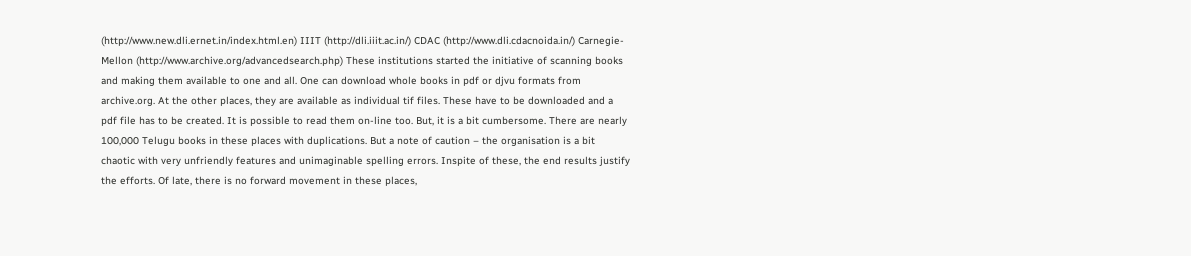(http://www.new.dli.ernet.in/index.html.en) IIIT (http://dli.iiit.ac.in/) CDAC (http://www.dli.cdacnoida.in/) Carnegie-Mellon (http://www.archive.org/advancedsearch.php) These institutions started the initiative of scanning books and making them available to one and all. One can download whole books in pdf or djvu formats from archive.org. At the other places, they are available as individual tif files. These have to be downloaded and a pdf file has to be created. It is possible to read them on-line too. But, it is a bit cumbersome. There are nearly 100,000 Telugu books in these places with duplications. But a note of caution – the organisation is a bit chaotic with very unfriendly features and unimaginable spelling errors. Inspite of these, the end results justify the efforts. Of late, there is no forward movement in these places,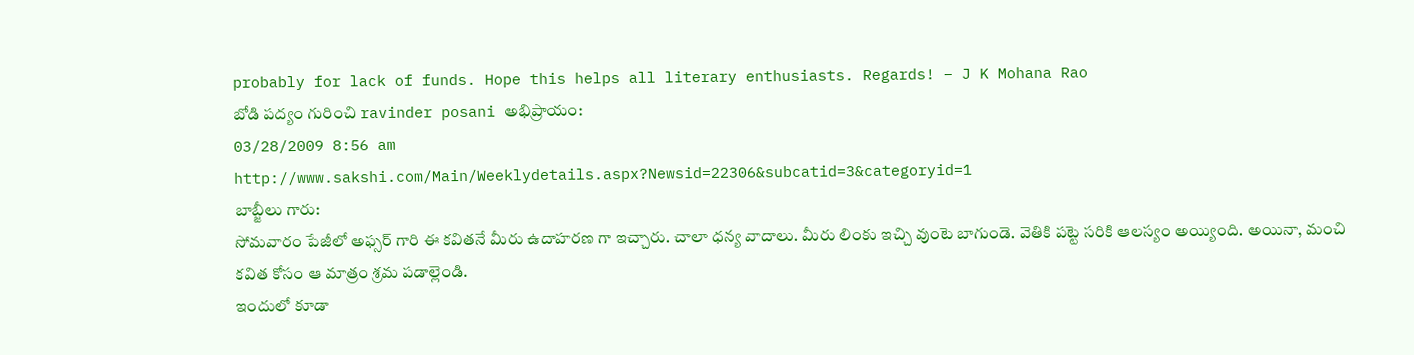probably for lack of funds. Hope this helps all literary enthusiasts. Regards! – J K Mohana Rao
బోడి పద్యం గురించి ravinder posani అభిప్రాయం:
03/28/2009 8:56 am
http://www.sakshi.com/Main/Weeklydetails.aspx?Newsid=22306&subcatid=3&categoryid=1
బాబ్జీలు గారు:
సోమవారం పేజీలో అఫ్సర్ గారి ఈ కవితనే మీరు ఉదాహరణ గా ఇచ్చారు. చాలా ధన్య వాదాలు. మీరు లింకు ఇచ్చి వుంటె బాగుండె. వెతికి పట్టె సరికి ఆలస్యం అయ్యింది. అయినా, మంచి కవిత కోసం ఆ మాత్రం శ్రమ పడాల్లెండి.
ఇందులో కూడా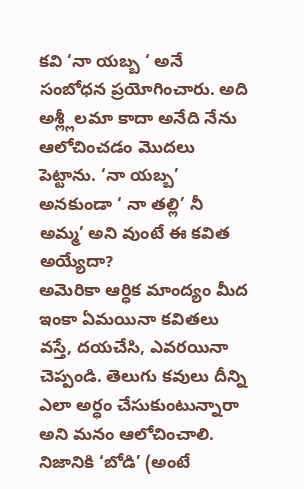కవి ‘నా యబ్బ ‘ అనే సంబోధన ప్రయోగించారు. అది అశ్ల్లీలమా కాదా అనేది నేను ఆలోచించడం మొదలు పెట్టాను. ‘నా యబ్బ’ అనకుండా ‘ నా తల్లి’ నీ అమ్మ’ అని వుంటే ఈ కవిత అయ్యేదా?
అమెరికా ఆర్ధిక మాంద్యం మీద ఇంకా ఏమయినా కవితలు వస్తే, దయచేసి, ఎవరయినా చెప్పండి. తెలుగు కవులు దీన్ని ఎలా అర్ధం చేసుకుంటున్నారా అని మనం ఆలోచించాలి. నిజానికి ‘బోడి’ (అంటే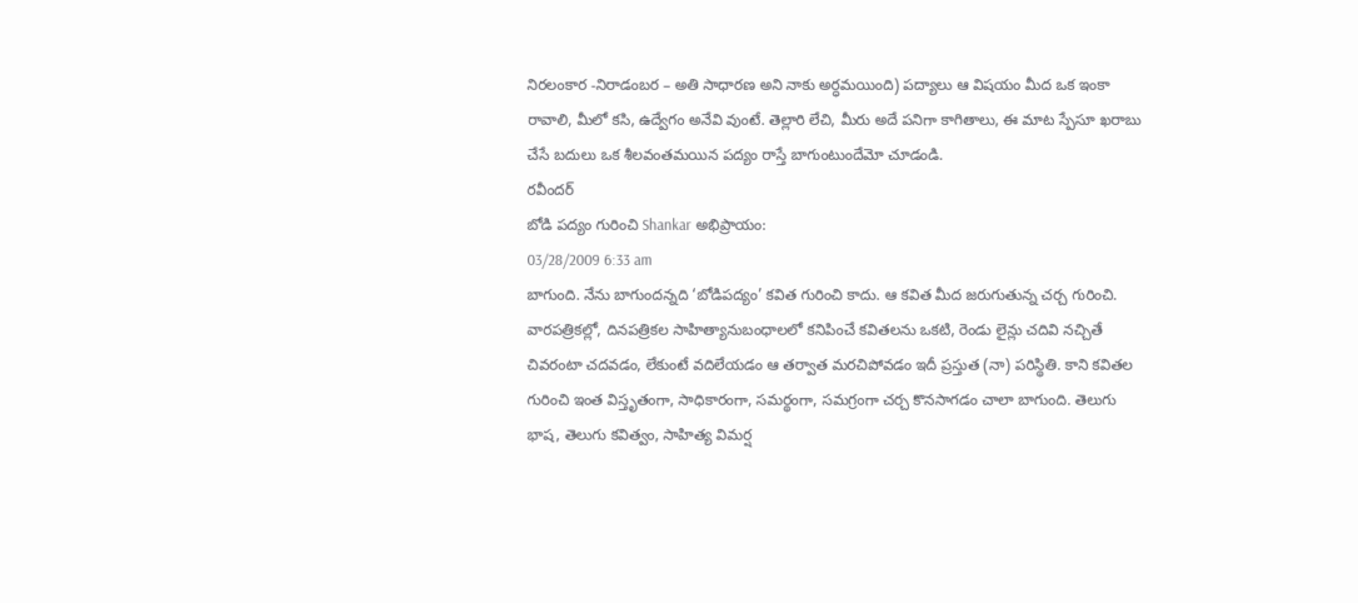నిరలంకార -నిరాడంబర – అతి సాధారణ అని నాకు అర్ధమయింది) పద్యాలు ఆ విషయం మీద ఒక ఇంకా రావాలి, మీలో కసి, ఉద్వేగం అనేవి వుంటే. తెల్లారి లేచి, మీరు అదే పనిగా కాగితాలు, ఈ మాట స్పేసూ ఖరాబు చేసే బదులు ఒక శీలవంతమయిన పద్యం రాస్తే బాగుంటుందేమో చూడండి.
రవీందర్
బోడి పద్యం గురించి Shankar అభిప్రాయం:
03/28/2009 6:33 am
బాగుంది. నేను బాగుందన్నది ‘బోడిపద్యం’ కవిత గురించి కాదు. ఆ కవిత మీద జరుగుతున్న చర్చ గురించి. వారపత్రికల్లో, దినపత్రికల సాహిత్యానుబంధాలలో కనిపించే కవితలను ఒకటి, రెండు లైన్లు చదివి నచ్చితే చివరంటా చదవడం, లేకుంటే వదిలేయడం ఆ తర్వాత మరచిపోవడం ఇదీ ప్రస్తుత (నా) పరిస్థితి. కాని కవితల గురించి ఇంత విస్తృతంగా, సాధికారంగా, సమర్థంగా, సమగ్రంగా చర్చ కొనసాగడం చాలా బాగుంది. తెలుగు భాష, తెలుగు కవిత్వం, సాహిత్య విమర్ష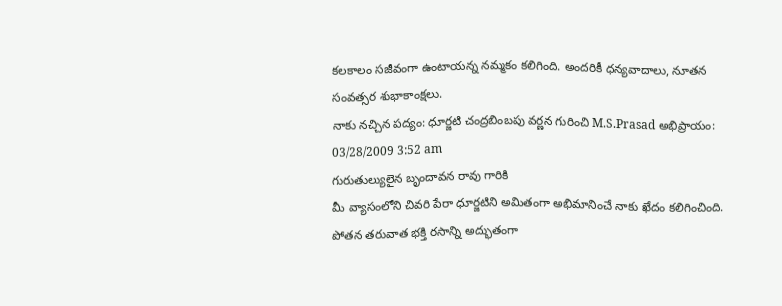కలకాలం సజీవంగా ఉంటాయన్న నమ్మకం కలిగింది. అందరికీ ధన్యవాదాలు, నూతన సంవత్సర శుభాకాంక్షలు.
నాకు నచ్చిన పద్యం: ధూర్జటి చంద్రబింబపు వర్ణన గురించి M.S.Prasad అభిప్రాయం:
03/28/2009 3:52 am
గురుతుల్యులైన బృందావన రావు గారికి
మీ వ్యాసంలోని చివరి పేరా ధూర్జటిని అమితంగా అభిమానించే నాకు ఖేదం కలిగించింది. పోతన తరువాత భక్తి రసాన్ని అద్భుతంగా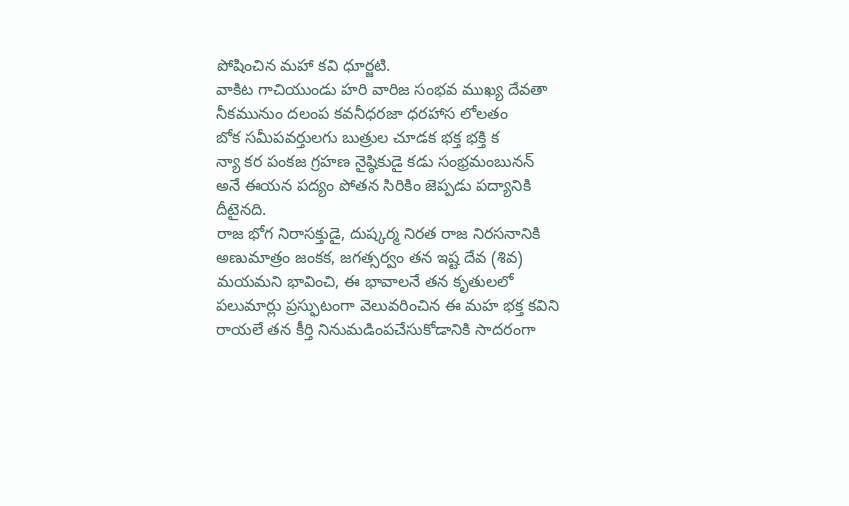పోషించిన మహా కవి ధూర్జటి.
వాకిట గాచియుండు హరి వారిజ సంభవ ముఖ్య దేవతా
నీకమునుం దలంప కవనీధరజా ధరహాస లోలతం
బోక సమీపవర్తులగు బుత్రుల చూడక భక్త భక్తి క
న్యా కర పంకజ గ్రహణ నైష్ఠికుడై కడు సంభ్రమంబునన్
అనే ఈయన పద్యం పోతన సిరికిం జెప్పడు పద్యానికి దీటైనది.
రాజ భోగ నిరాసక్తుడై, దుష్కర్మ నిరత రాజ నిరసనానికి అణుమాత్రం జంకక, జగత్సర్వం తన ఇష్ట దేవ (శివ) మయమని భావించి, ఈ భావాలనే తన కృతులలో పలుమార్లు ప్రస్ఫుటంగా వెలువరించిన ఈ మహ భక్త కవిని రాయలే తన కీర్తి నినుమడింపచేసుకోడానికి సాదరంగా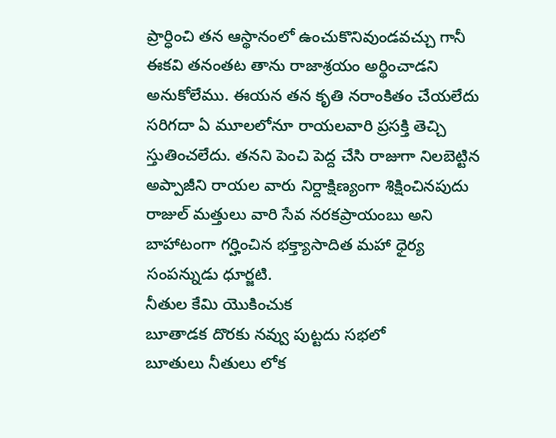ప్రార్ధించి తన ఆస్థానంలో ఉంచుకొనివుండవచ్చు గానీ ఈకవి తనంతట తాను రాజాశ్రయం అర్థించాడని అనుకోలేము. ఈయన తన కృతి నరాంకితం చేయలేదు సరిగదా ఏ మూలలోనూ రాయలవారి ప్రసక్తి తెచ్చి స్తుతించలేదు. తనని పెంచి పెద్ద చేసి రాజుగా నిలబెట్టిన అప్పాజీని రాయల వారు నిర్దాక్షిణ్యంగా శిక్షించినపుదు రాజుల్ మత్తులు వారి సేవ నరకప్రాయంబు అని బాహాటంగా గర్హించిన భక్త్యాసాదిత మహా ధైర్య సంపన్నుడు ధూర్జటి.
నీతుల కేమి యొకించుక
బూతాడక దొరకు నవ్వు పుట్టదు సభలో
బూతులు నీతులు లోక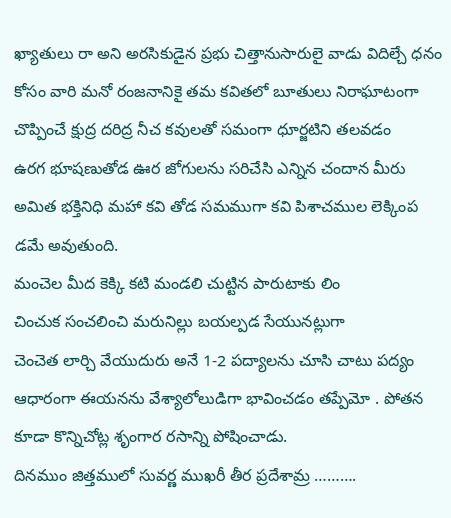ఖ్యాతులు రా అని అరసికుడైన ప్రభు చిత్తానుసారులై వాడు విదిల్చే ధనం కోసం వారి మనో రంజనానికై తమ కవితలో బూతులు నిరాఘాటంగా చొప్పించే క్షుద్ర దరిద్ర నీచ కవులతో సమంగా ధూర్జటిని తలవడం
ఉరగ భూషణుతోడ ఊర జోగులను సరిచేసి ఎన్నిన చందాన మీరు
అమిత భక్తినిధి మహా కవి తోడ సమముగా కవి పిశాచముల లెక్కింప
డమే అవుతుంది.
మంచెల మీద కెక్కి కటి మండలి చుట్టిన పారుటాకు లిం
చించుక సంచలించి మరునిల్లు బయల్పడ సేయునట్లుగా
చెంచెత లార్చి వేయుదురు అనే 1-2 పద్యాలను చూసి చాటు పద్యం ఆధారంగా ఈయనను వేశ్యాలోలుడిగా భావించడం తప్పేమో . పోతన కూడా కొన్నిచోట్ల శృంగార రసాన్ని పోషించాడు.
దినముం జిత్తములో సువర్ణ ముఖరీ తీర ప్రదేశామ్ర ……….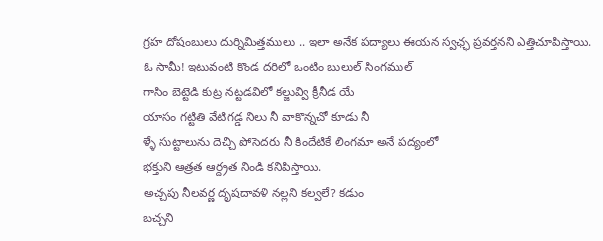గ్రహ దోషంబులు దుర్నిమిత్తములు .. ఇలా అనేక పద్యాలు ఈయన స్వఛ్ఛ ప్రవర్తనని ఎత్తిచూపిస్తాయి.
ఓ సామీ! ఇటువంటి కొండ దరిలో ఒంటిం బులుల్ సింగముల్
గాసిం బెట్టెడి కుట్ర నట్టడవిలో కల్జువ్వి క్రీనీడ యే
యాసం గట్టితి వేటిగడ్డ నిలు నీ వాకొన్నచో కూడు నీ
ళ్ళే సుట్టాలును దెచ్చి పోసెదరు నీ కిందేటికే లింగమా అనే పద్యంలో
భక్తుని ఆత్రత ఆర్ద్రత నిండి కనిపిస్తాయి.
అచ్చపు నీలవర్ణ దృషదావళి నల్లని కల్వలే? కడుం
బచ్చని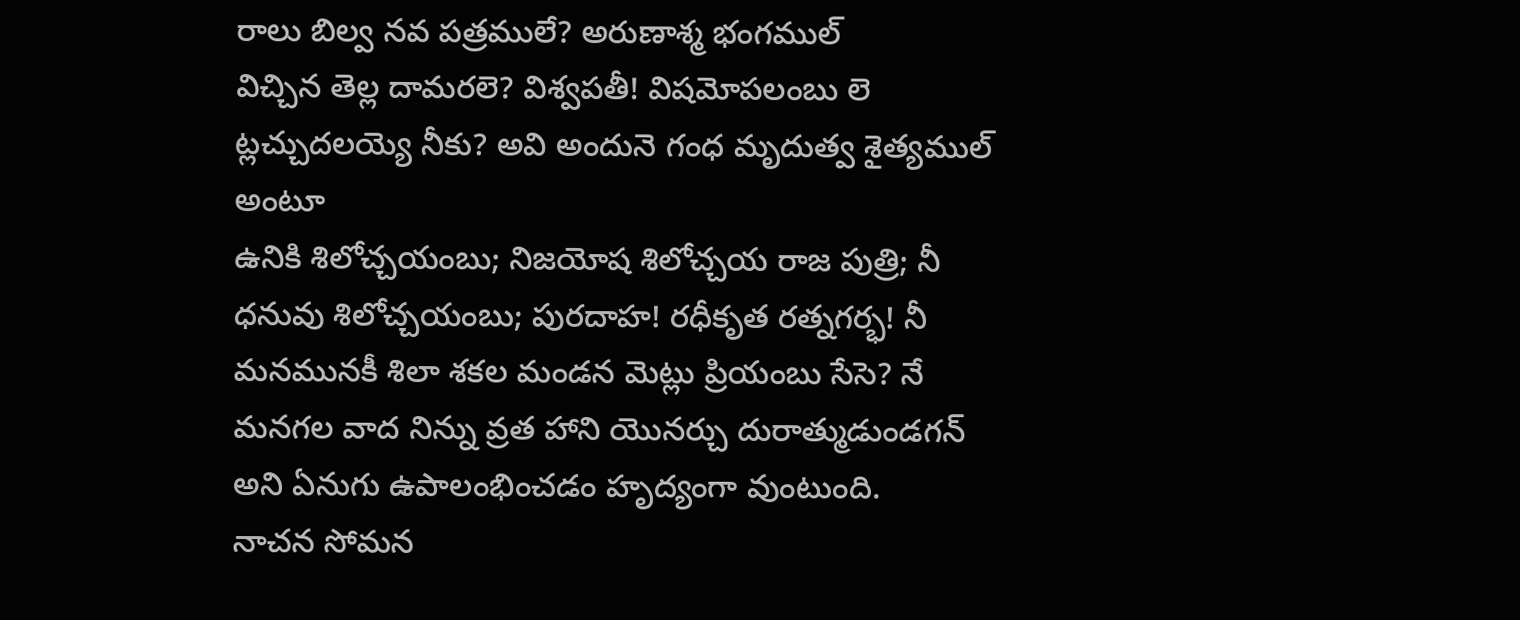రాలు బిల్వ నవ పత్రములే? అరుణాశ్మ భంగముల్
విచ్చిన తెల్ల దామరలె? విశ్వపతీ! విషమోపలంబు లె
ట్లచ్చుదలయ్యె నీకు? అవి అందునె గంధ మృదుత్వ శైత్యముల్
అంటూ
ఉనికి శిలోచ్చయంబు; నిజయోష శిలోచ్చయ రాజ పుత్రి; నీ
ధనువు శిలోచ్చయంబు; పురదాహ! రధీకృత రత్నగర్భ! నీ
మనమునకీ శిలా శకల మండన మెట్లు ప్రియంబు సేసె? నే
మనగల వాద నిన్ను వ్రత హాని యొనర్చు దురాత్ముడుండగన్
అని ఏనుగు ఉపాలంభించడం హృద్యంగా వుంటుంది.
నాచన సోమన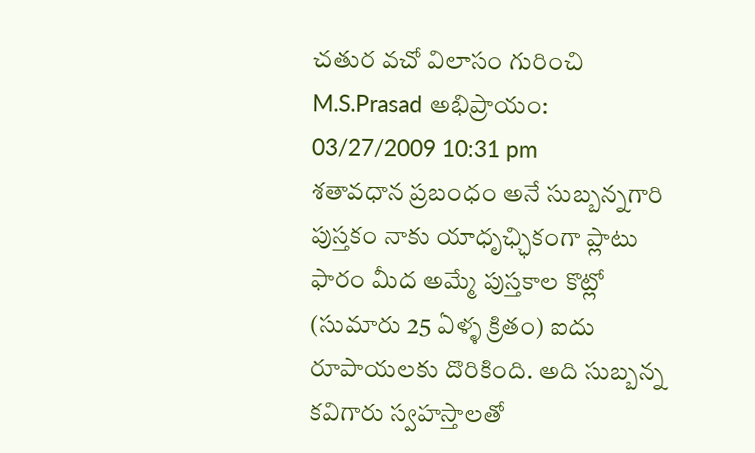చతుర వచో విలాసం గురించి M.S.Prasad అభిప్రాయం:
03/27/2009 10:31 pm
శతావధాన ప్రబంధం అనే సుబ్బన్నగారి పుస్తకం నాకు యాధృఛ్ఛికంగా ప్లాటు ఫారం మీద అమ్మే పుస్తకాల కొట్లో (సుమారు 25 ఏళ్ళ క్రితం) ఐదు రూపాయలకు దొరికింది. అది సుబ్బన్న కవిగారు స్వహస్తాలతో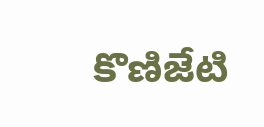కొణిజేటి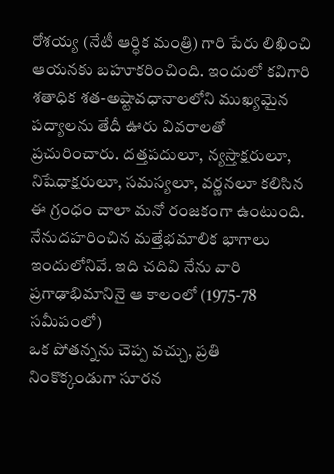రోశయ్య (నేటీ ఆర్ధిక మంత్రి) గారి పేరు లిఖించి ఆయనకు బహూకరించింది. ఇందులో కవిగారి శతాధిక శత-అష్టావధానాలలోని ముఖ్యమైన పద్యాలను తేదీ ఊరు వివరాలతో ప్రచురించారు. దత్తపదులూ, న్యస్తాక్షరులూ, నిషేధాక్షరులూ, సమస్యలూ, వర్ణనలూ కలిసిన ఈ గ్రంధం చాలా మనో రంజకంగా ఉంటుంది. నేనుదహరించిన మత్తేభమాలిక భాగాలు ఇందులోనివే. ఇది చదివి నేను వారి ప్రగాఢాభిమానినై ఆ కాలంలో (1975-78 సమీపంలో)
ఒక పోతన్నను చెప్ప వచ్చు, ప్రతి నింకొక్కండుగా సూరన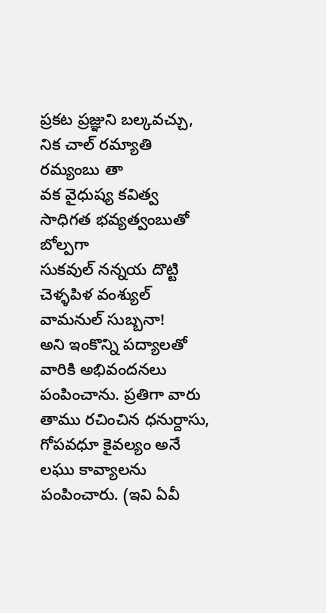ప్రకట ప్రజ్ఞుని బల్కవచ్చు, నిక చాల్ రమ్యాతి రమ్యంబు తా
వక వైధుష్య కవిత్వ సాధిగత భవ్యత్వంబుతో బోల్పగా
సుకవుల్ నన్నయ దొట్టి చెళ్ళపిళ వంశ్యుల్ వామనుల్ సుబ్బనా!
అని ఇంకొన్ని పద్యాలతో వారికి అభివందనలు పంపించాను. ప్రతిగా వారు
తాము రచించిన ధనుర్దాసు, గోపవధూ కైవల్యం అనే లఘు కావ్యాలను పంపించారు. (ఇవి ఏవీ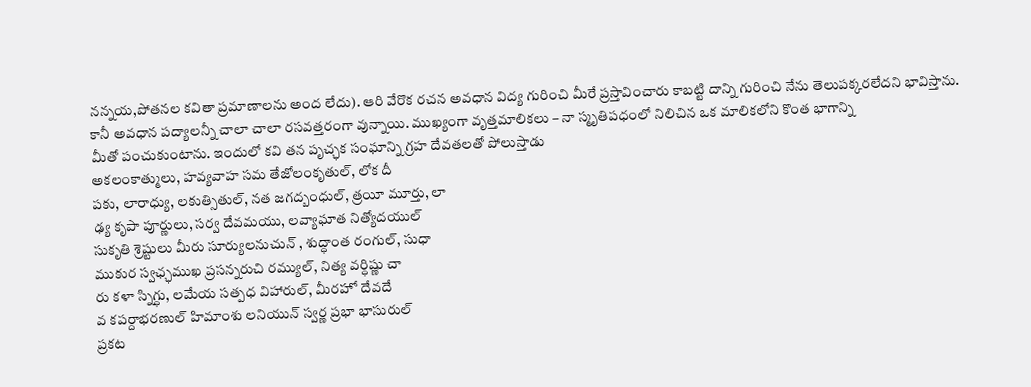నన్నయ,పోతనల కవితా ప్రమాణాలను అంద లేదు). ఆరి వేరొక రచన అవధాన విద్య గురించి మీరే ప్రస్తావించారు కాబట్టి దాన్ని గురించి నేను తెలుపక్కరలేదని భావిస్తాను.
కానీ అవధాన పద్యాలన్నీ చాలా చాలా రసవత్తరంగా వున్నాయి. ముఖ్యంగా వృత్తమాలికలు – నా స్మృతిపధంలో నిలిచిన ఒక మాలికలోని కొంత భాగాన్ని
మీతో పంచుకుంటాను. ఇందులో కవి తన పృచ్ఛక సంఘాన్ని గ్రహ దేవతలతో పోలుస్తాడు
అకలంకాత్ములు, హవ్యవాహ సమ తేజోలంకృతుల్, లోక దీ
పకు, లారాధ్యు, లకుత్సితుల్, నత జగద్బంధుల్, త్రయీ మూర్తు, లా
ఢ్య కృపా పూర్ణులు, సర్వ దేవమయు, లవ్యాఘాత నిత్యోదయుల్
సుకృతి శ్రెష్టులు మీరు సూర్యులనుచున్ , శుద్ధాంత రంగుల్, సుధా
ముకుర స్వఛ్ఛముఖ ప్రసన్నరుచి రమ్యుల్, నిత్య వర్ధిష్ణు చా
రు కళా స్నిగ్ధు, లమేయ సత్పధ విహారుల్, మీరహో దేవదే
వ కపర్దాభరణుల్ హిమాంశు లనియున్ స్వర్ణ ప్రభా భాసురుల్
ప్రకట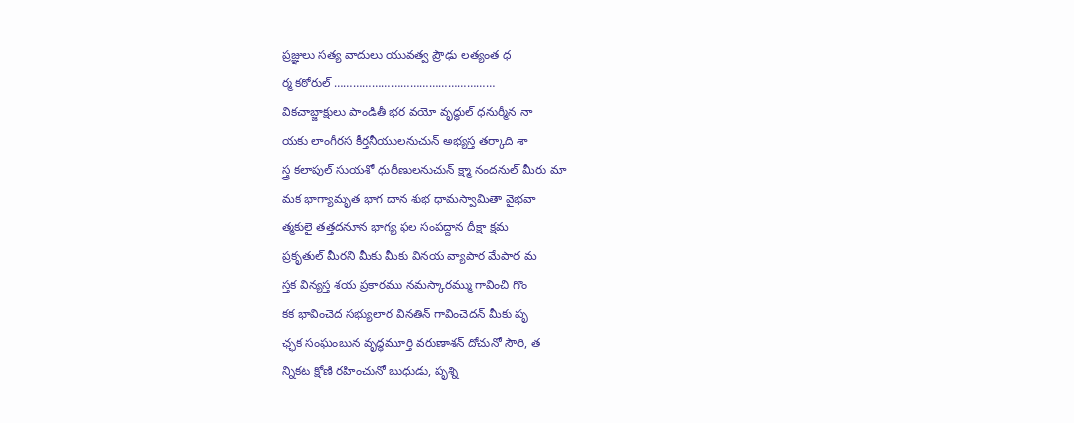ప్రజ్ఞులు సత్య వాదులు యువత్వ ప్రౌఢు లత్యంత ధ
ర్మ కఠోరుల్ ……………………………………………
వికచాబ్జాక్షులు పాండితీ భర వయో వృద్ధుల్ ధనుర్మీన నా
యకు లాంగీరస కీర్తనీయులనుచున్ అభ్యస్త తర్కాది శా
స్త్ర కలాపుల్ సుయశో ధురీణులనుచున్ క్ష్మా నందనుల్ మీరు మా
మక భాగ్యామృత భాగ దాన శుభ ధామస్వామితా వైభవా
త్మకులై తత్తదనూన భాగ్య ఫల సంపద్దాన దీక్షా క్షమ
ప్రకృతుల్ మీరని మీకు మీకు వినయ వ్యాపార మేపార మ
స్తక విన్యస్త శయ ప్రకారము నమస్కారమ్ము గావించి గొం
కక భావించెద సభ్యులార వినతిన్ గావించెదన్ మీకు పృ
ఛ్ఛక సంఘంబున వృద్ధమూర్తి వరుణాశన్ దోచునో సౌరి, త
న్నికట క్షోణి రహించునో బుధుడు, పృశ్ని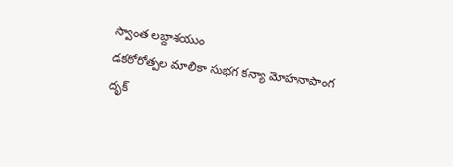స్వాంత లబ్దాశయుం
డకఠోరోత్పల మాలికా సుభగ కన్యా మోహనాపాంగ దృక్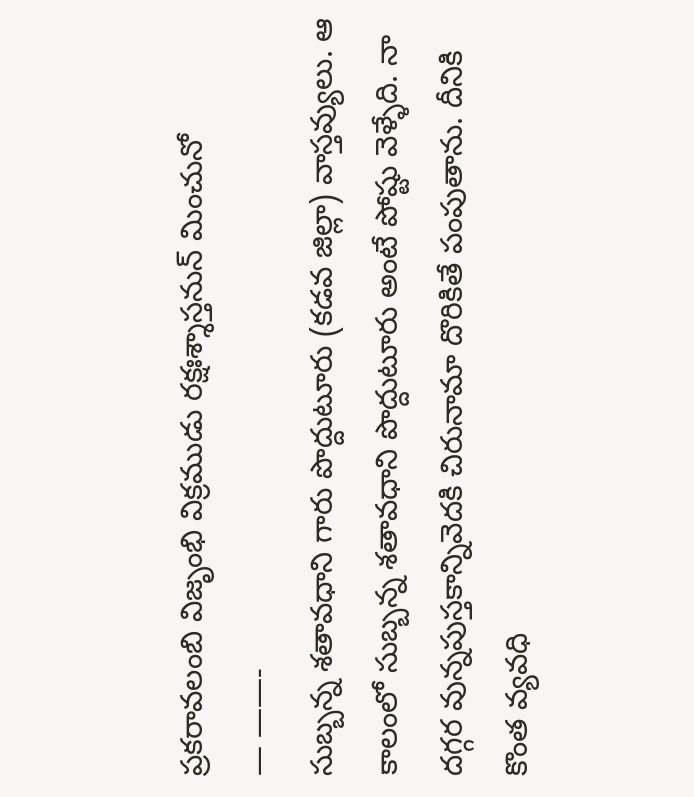ప్రకరావలంబి విజృంభి విక్రముడు రక్షఃశ్శాస్తనున్ మించునో
— ——-
సుబ్బన్న శతావధాని గారు పొద్దుటూరు (కడవ జిల్లా) వాస్తవ్యులు. ఆ కాలంలో సుబ్బన్న శతావధాని పొద్దుటూరు అంటే పోష్టు వెళ్ళేది. నా దగ్గర వున్నపుస్తకాన్నివెదకి చిరునామా దొరికితే పంపుతాను. దీనికి కొంత వ్యవధి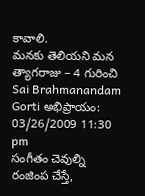కావాలి.
మనకు తెలియని మన త్యాగరాజు – 4 గురించి Sai Brahmanandam Gorti అభిప్రాయం:
03/26/2009 11:30 pm
సంగీతం చెవుల్ని రంజింప చేస్తే,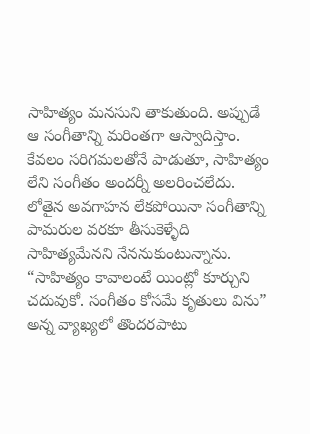సాహిత్యం మనసుని తాకుతుంది. అప్పుడే ఆ సంగీతాన్ని మరింతగా ఆస్వాదిస్తాం.
కేవలం సరిగమలతోనే పాడుతూ, సాహిత్యం లేని సంగీతం అందర్నీ అలరించలేదు. లోతైన అవగాహన లేకపోయినా సంగీతాన్ని పామరుల వరకూ తీసుకెళ్ళేది సాహిత్యమేనని నేననుకుంటున్నాను. “సాహిత్యం కావాలంటే యింట్లో కూర్చుని చదువుకో. సంగీతం కోసమే కృతులు విను” అన్న వ్యాఖ్యలో తొందరపాటు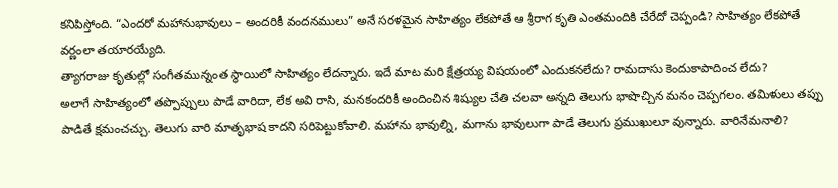కనిపిస్తోంది. “ఎందరో మహానుభావులు – అందరికీ వందనములు” అనే సరళమైన సాహిత్యం లేకపోతే ఆ శ్రీరాగ కృతి ఎంతమందికి చేరేదో చెప్పండి? సాహిత్యం లేకపోతే వర్ణంలా తయారయ్యేది.
త్యాగరాజు కృతుల్లో సంగీతమున్నంత స్థాయిలో సాహిత్యం లేదన్నారు. ఇదే మాట మరి క్షేత్రయ్య విషయంలో ఎందుకనలేదు? రామదాసు కెందుకాపాదించ లేదు?
అలాగే సాహిత్యంలో తప్పొప్పులు పాడే వారిదా, లేక అవి రాసి, మనకందరికీ అందించిన శిష్యుల చేతి చలవా అన్నది తెలుగు భాషొచ్చిన మనం చెప్పగలం. తమిళులు తప్పు పాడితే క్షమంచచ్చు. తెలుగు వారి మాతృభాష కాదని సరిపెట్టుకోవాలి. మహాను భావుల్ని, మగాను భావులుగా పాడే తెలుగు ప్రముఖులూ వున్నారు. వారినేమనాలి?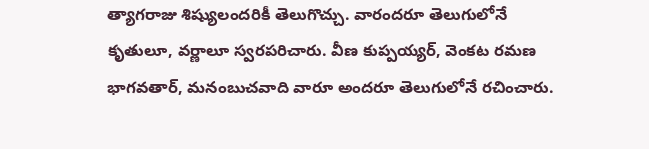త్యాగరాజు శిష్యులందరికీ తెలుగొచ్చు. వారందరూ తెలుగులోనే కృతులూ, వర్ణాలూ స్వరపరిచారు. వీణ కుప్పయ్యర్, వెంకట రమణ భాగవతార్, మనంబుచవాది వారూ అందరూ తెలుగులోనే రచించారు.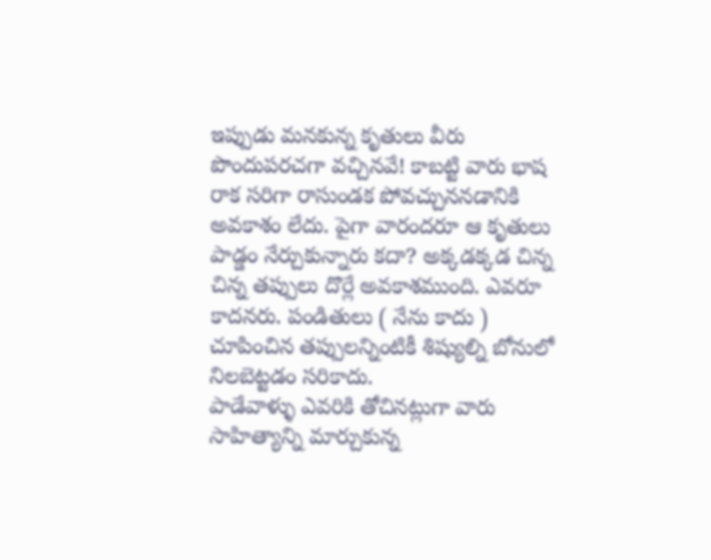ఇప్పుడు మనకున్న కృతులు వీరు పొందుపరచగా వచ్చినవే! కాబట్టి వారు భాష రాక సరిగా రాసుండక పోవచ్చుననడానికి అవకాశం లేదు. పైగా వారందరూ ఆ కృతులు పాడ్డం నేర్చుకున్నారు కదా? అక్కడక్కడ చిన్న చిన్న తప్పులు దొర్లే అవకాశముంది. ఎవరూ కాదనరు. పండితులు ( నేను కాదు ) చూపించిన తప్పులన్నింటికీ శిష్యుల్ని బోనులో నిలబెట్టడం సరికాదు.
పాడేవాళ్ళు ఎవరికి తోచినట్లుగా వారు సాహిత్యాన్ని మార్చుకున్న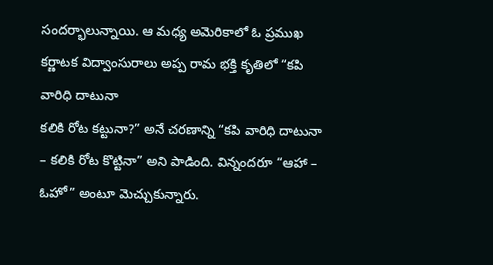సందర్భాలున్నాయి. ఆ మధ్య అమెరికాలో ఓ ప్రముఖ కర్ణాటక విద్వాంసురాలు అప్ప రామ భక్తి కృతిలో “కపి వారిధి దాటునా
కలికి రోట కట్టునా?” అనే చరణాన్ని “కపి వారిధి దాటునా – కలికి రోట కొట్టినా” అని పాడింది. విన్నందరూ “ఆహా – ఓహో” అంటూ మెచ్చుకున్నారు.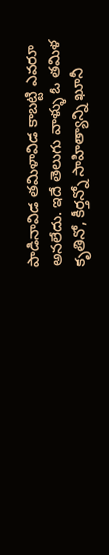పాడినావిడ తమిళావిడ కాబట్టి ఎవరూ అనలేదు. ఇదే తెలుగు వాళ్ళు ఓ తమిళ కృతినో, కీర్తన్నో సాహిత్యాన్ని ఖూనీ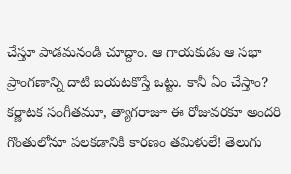చేస్తూ పాడమనండి చూద్దాం. ఆ గాయకుడు ఆ సభా ప్రాంగణాన్ని దాటి బయటకొస్తే ఒట్టు. కానీ ఏం చేస్తాం? కర్ణాటక సంగీతమూ, త్యాగరాజూ ఈ రోజువరకూ అందరి గొంతులోనూ పలకడానికి కారణం తమిళులే! తెలుగు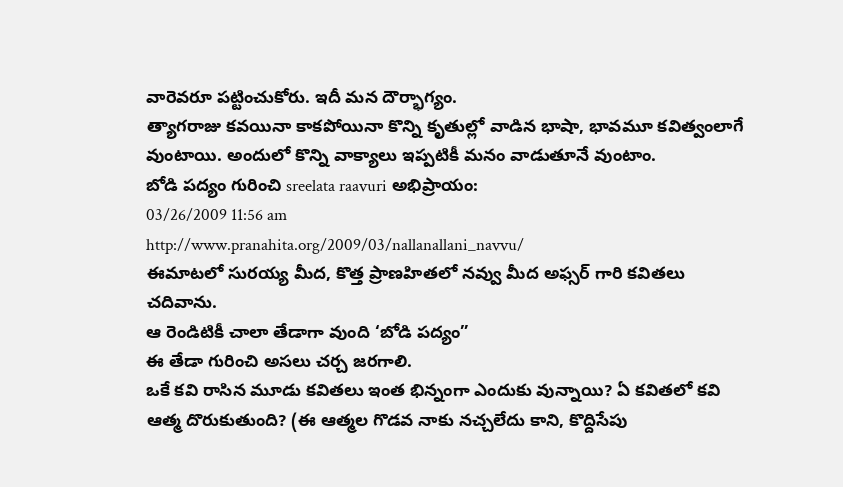వారెవరూ పట్టించుకోరు. ఇదీ మన దౌర్భాగ్యం.
త్యాగరాజు కవయినా కాకపోయినా కొన్ని కృతుల్లో వాడిన భాషా, భావమూ కవిత్వంలాగే వుంటాయి. అందులో కొన్ని వాక్యాలు ఇప్పటికీ మనం వాడుతూనే వుంటాం.
బోడి పద్యం గురించి sreelata raavuri అభిప్రాయం:
03/26/2009 11:56 am
http://www.pranahita.org/2009/03/nallanallani_navvu/
ఈమాటలో సురయ్య మీద, కొత్త ప్రాణహితలో నవ్వు మీద అఫ్సర్ గారి కవితలు చదివాను.
ఆ రెండిటికీ చాలా తేడాగా వుంది ‘బోడి పద్యం”
ఈ తేడా గురించి అసలు చర్చ జరగాలి.
ఒకే కవి రాసిన మూడు కవితలు ఇంత భిన్నంగా ఎందుకు వున్నాయి? ఏ కవితలో కవి ఆత్మ దొరుకుతుంది? (ఈ ఆత్మల గొడవ నాకు నచ్చలేదు కాని, కొద్దిసేపు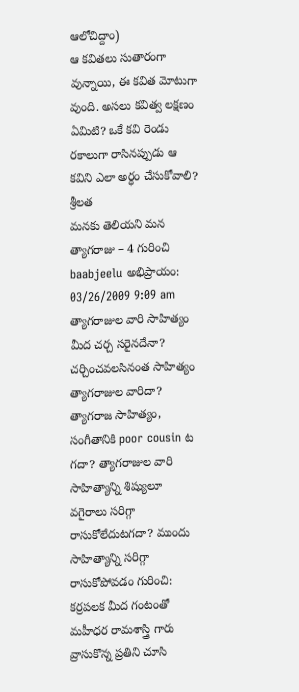ఆలోచిద్దాం)
ఆ కవితలు సుతారంగా వున్నాయి, ఈ కవిత మోటుగా వుంది. అసలు కవిత్వ లక్షణం ఏమిటి? ఒకే కవి రెండు రకాలుగా రాసినప్పుడు ఆ కవిని ఎలా అర్ధం చేసుకోవాలి?
శ్రీలత
మనకు తెలియని మన త్యాగరాజు – 4 గురించి baabjeelu అభిప్రాయం:
03/26/2009 9:09 am
త్యాగరాజుల వారి సాహిత్యం మీద చర్చ సరైనదేనా? చర్చించవలసినంత సాహిత్యం త్యాగరాజుల వారిదా? త్యాగరాజ సాహిత్యం, సంగీతానికి poor cousin ట గదా? త్యాగరాజుల వారి సాహిత్యాన్ని శిష్యులూ వగైరాలు సరిగ్గా రాసుకోలేదుటగదా? ముందు సాహిత్యాన్ని సరిగ్గా రాసుకోపోవడం గురించి:
కర్రపలక మీద గంటంతో మహీధర రామశాస్త్రి గారు వ్రాసుకొన్న ప్రతిని చూసి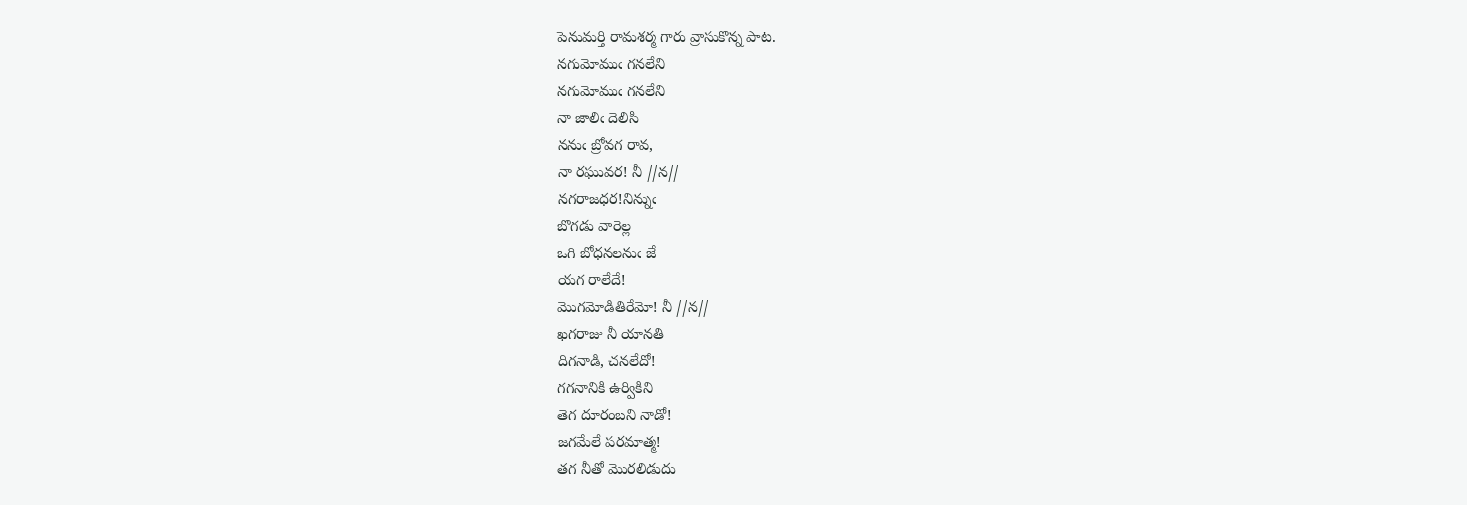పెనుమర్తి రామశర్మ గారు వ్రాసుకొన్న పాట.
నగుమోముఁ గనలేని
నగుమోముఁ గనలేని
నా జాలిఁ దెలిసి
ననుఁ బ్రోవగ రావ,
నా రఘువర! నీ //న//
నగరాజధర!నిన్నుఁ
బొగడు వారెల్ల
ఒగి బోధనలనుఁ జే
యగ రాలేదే!
మొగమోడితిరేమో! నీ //న//
ఖగరాజు నీ యానతి
దిగనాడి, చనలేదో!
గగనానికి ఉర్వికిని
తెగ దూరంబని నాడో!
జగమేలే పరమాత్మ!
తగ నీతో మొరలిడుదు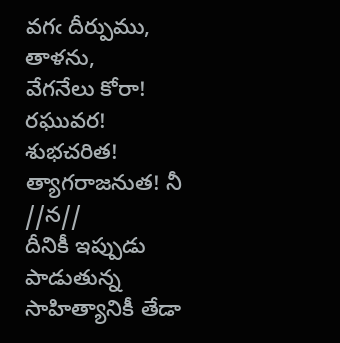వగఁ దీర్పుము, తాళను,
వేగనేలు కోరా!
రఘువర! శుభచరిత!
త్యాగరాజనుత! నీ //న//
దీనికీ ఇప్పుడు పాడుతున్న సాహిత్యానికీ తేడా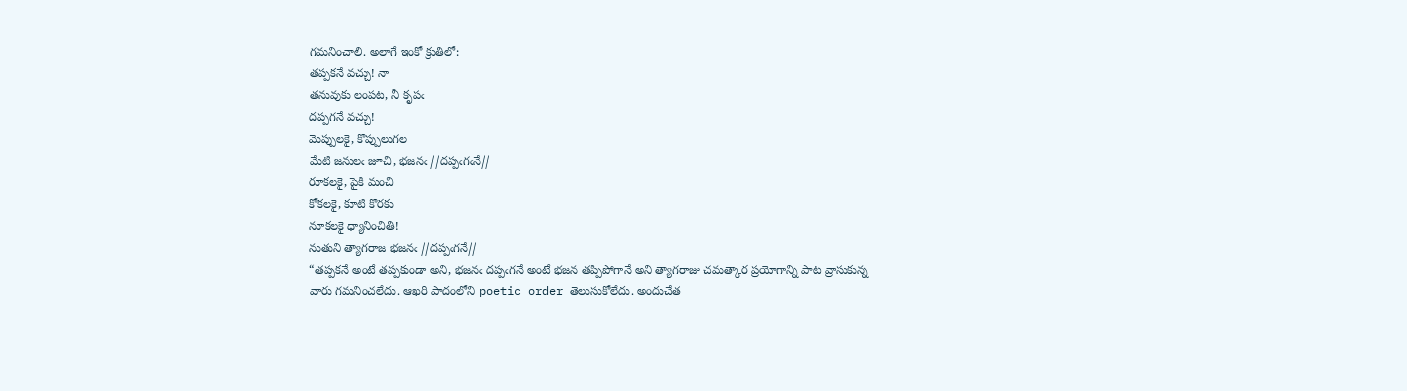గమనించాలి. అలాగే ఇంకో క్రుతిలో:
తప్పకనే వచ్చు! నా
తనువుకు లంపట, నీ కృపఁ
దప్పగనే వచ్చు!
మెప్పులకై, కొప్పులుగల
మేటి జనులఁ జూచి, భజనఁ //దప్పఁగఁనే//
రూకలకై, పైకి మంచి
కోకలకై, కూటి కొరకు
నూకలకై ధ్యానించితి!
నుతుని త్యాగరాజ భజనఁ //దప్పఁగనే//
“తప్పకనే అంటే తప్పకుండా అని, భజనఁ దప్పఁగనే అంటే భజన తప్పిపోగానే అని త్యాగరాజు చమత్కార ప్రయోగాన్ని పాట వ్రాసుకున్న వారు గమనించలేదు. ఆఖరి పాదంలోని poetic order తెలుసుకోలేదు. అందుచేత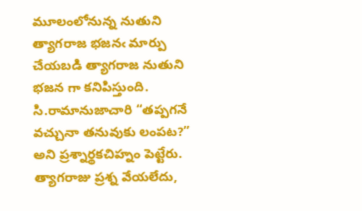మూలంలోనున్న నుతుని త్యాగరాజ భజనఁ మార్పు చేయబడి త్యాగరాజ నుతుని భజన గా కనిపిస్తుంది. సి.రామానుజాచారి “తప్పగనే వచ్చునా తనువుకు లంపట?” అని ప్రశ్నార్థకచిహ్నం పెట్టేరు. త్యాగరాజు ప్రశ్న వేయలేదు,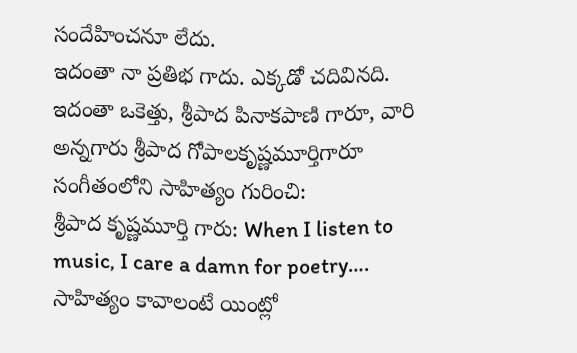సందేహించనూ లేదు.
ఇదంతా నా ప్రతిభ గాదు. ఎక్కడో చదివినది.
ఇదంతా ఒకెత్తు, శ్రీపాద పినాకపాణి గారూ, వారి అన్నగారు శ్రీపాద గోపాలకృష్ణమూర్తిగారూ సంగీతంలోని సాహిత్యం గురించి:
శ్రీపాద కృష్ణమూర్తి గారు: When I listen to music, I care a damn for poetry…. సాహిత్యం కావాలంటే యింట్లో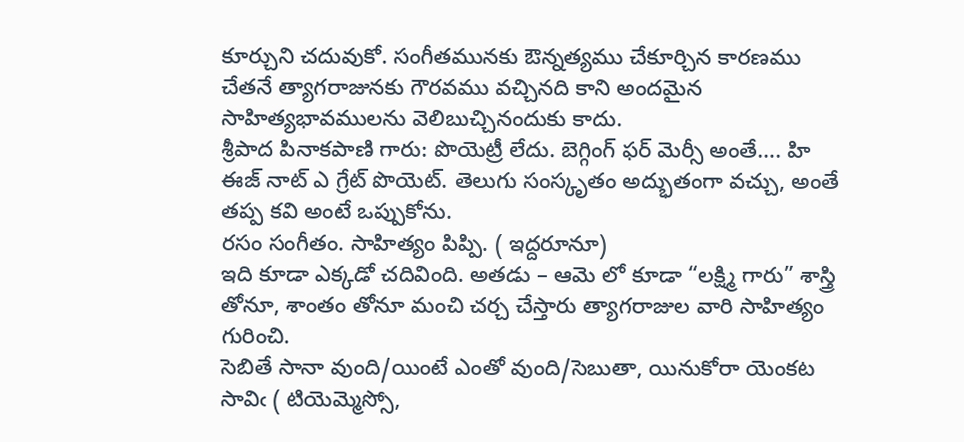కూర్చుని చదువుకో. సంగీతమునకు ఔన్నత్యము చేకూర్చిన కారణము చేతనే త్యాగరాజునకు గౌరవము వచ్చినది కాని అందమైన సాహిత్యభావములను వెలిబుచ్చినందుకు కాదు.
శ్రీపాద పినాకపాణి గారు: పొయెట్రీ లేదు. బెగ్గింగ్ ఫర్ మెర్సీ అంతే…. హి ఈజ్ నాట్ ఎ గ్రేట్ పొయెట్. తెలుగు సంస్కృతం అద్భుతంగా వచ్చు, అంతే తప్ప కవి అంటే ఒప్పుకోను.
రసం సంగీతం. సాహిత్యం పిప్పి. ( ఇద్దరూనూ)
ఇది కూడా ఎక్కడో చదివింది. అతడు – ఆమె లో కూడా “లక్ష్మి గారు” శాస్త్రి తోనూ, శాంతం తోనూ మంచి చర్చ చేస్తారు త్యాగరాజుల వారి సాహిత్యం గురించి.
సెబితే సానా వుంది/యింటే ఎంతో వుంది/సెబుతా, యినుకోరా యెంకట సావిఁ ( టియెమ్మెస్సో,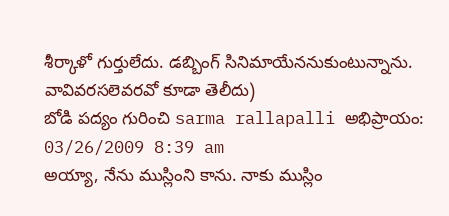శీర్కాళో గుర్తులేదు. డబ్బింగ్ సినిమాయేననుకుంటున్నాను. వావివరసలెవరవో కూడా తెలీదు)
బోడి పద్యం గురించి sarma rallapalli అభిప్రాయం:
03/26/2009 8:39 am
అయ్యా, నేను ముస్లింని కాను. నాకు ముస్లిం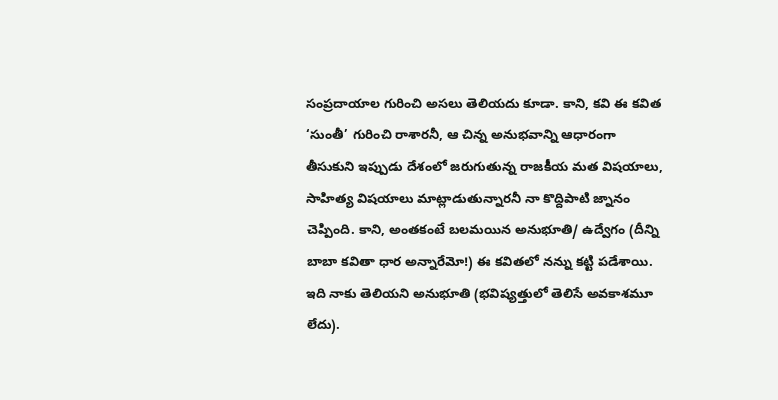సంప్రదాయాల గురించి అసలు తెలియదు కూడా. కాని, కవి ఈ కవిత ‘సుంతీ’ గురించి రాశారనీ, ఆ చిన్న అనుభవాన్ని ఆధారంగా తీసుకుని ఇప్పుడు దేశంలో జరుగుతున్న రాజకీయ మత విషయాలు, సాహిత్య విషయాలు మాట్లాడుతున్నారనీ నా కొద్దిపాటి జ్నానం చెప్పింది. కాని, అంతకంటే బలమయిన అనుభూతి/ ఉద్వేగం (దీన్ని బాబా కవితా ధార అన్నారేమో!) ఈ కవితలో నన్ను కట్టి పడేశాయి.
ఇది నాకు తెలియని అనుభూతి (భవిష్యత్తులో తెలిసే అవకాశమూ లేదు).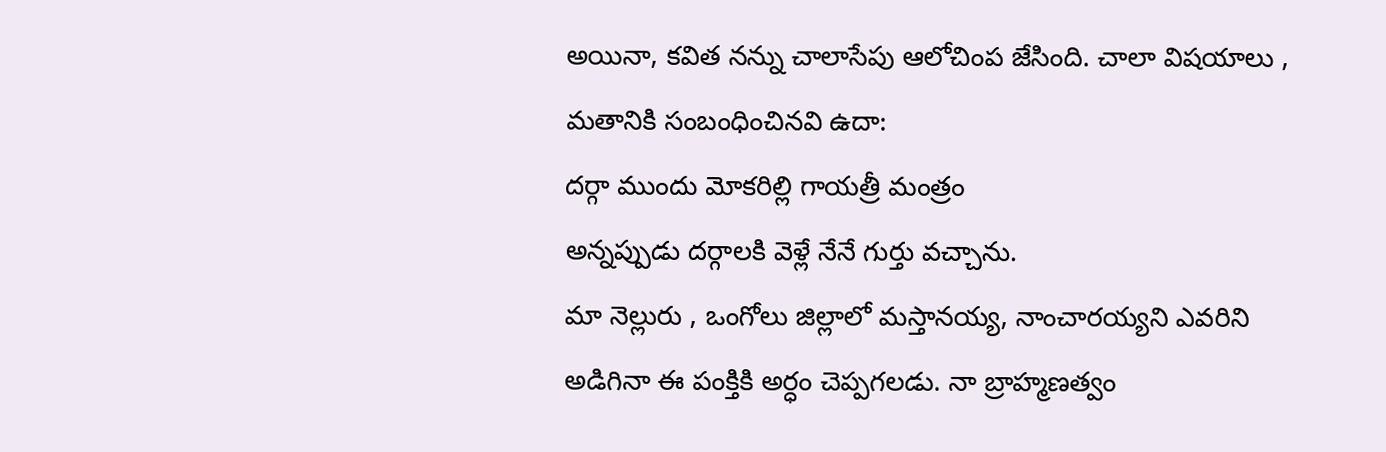అయినా, కవిత నన్ను చాలాసేపు ఆలోచింప జేసింది. చాలా విషయాలు , మతానికి సంబంధించినవి ఉదా:
దర్గా ముందు మోకరిల్లి గాయత్రీ మంత్రం
అన్నప్పుడు దర్గాలకి వెళ్లే నేనే గుర్తు వచ్చాను.
మా నెల్లురు , ఒంగోలు జిల్లాలో మస్తానయ్య, నాంచారయ్యని ఎవరిని అడిగినా ఈ పంక్తికి అర్ధం చెప్పగలడు. నా బ్రాహ్మణత్వం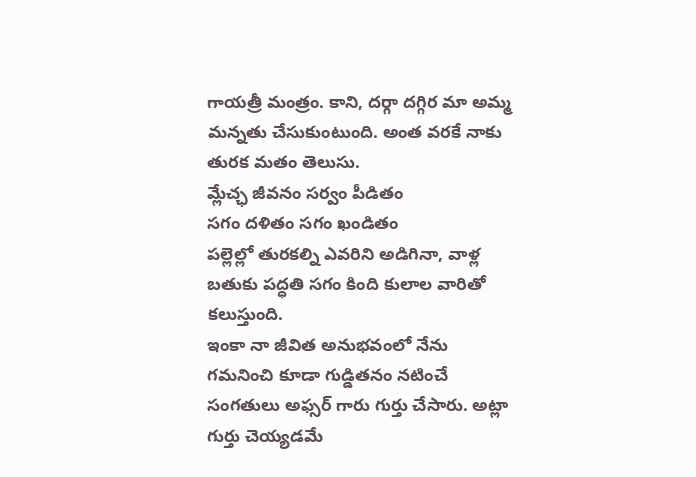గాయత్రీ మంత్రం. కాని, దర్గా దగ్గిర మా అమ్మ మన్నతు చేసుకుంటుంది. అంత వరకే నాకు తురక మతం తెలుసు.
మ్లేచ్ఛ జీవనం సర్వం పీడితం
సగం దళితం సగం ఖండితం
పల్లెల్లో తురకల్ని ఎవరిని అడిగినా, వాళ్ల బతుకు పద్ధతి సగం కింది కులాల వారితో కలుస్తుంది.
ఇంకా నా జీవిత అనుభవంలో నేను గమనించి కూడా గుడ్డితనం నటించే సంగతులు అఫ్సర్ గారు గుర్తు చేసారు. అట్లా గుర్తు చెయ్యడమే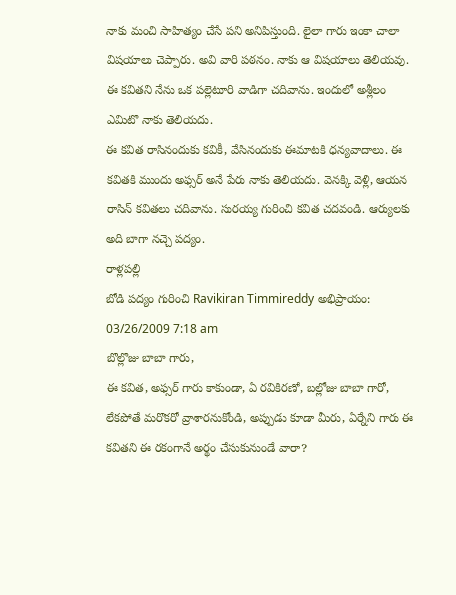నాకు మంచి సాహిత్యం చేసే పని అనిపిస్తుంది. లైలా గారు ఇంకా చాలా విషయాలు చెప్పారు. అవి వారి పఠనం. నాకు ఆ విషయాలు తెలియవు. ఈ కవితని నేను ఒక పల్లెటూరి వాడిగా చదివాను. ఇందులో అశ్లీలం ఎమిటొ నాకు తెలియదు.
ఈ కవిత రాసినందుకు కవికీ, వేసినందుకు ఈమాటకి ధన్యవాదాలు. ఈ కవితకి ముందు అఫ్సర్ అనే పేరు నాకు తెలియదు. వెనక్కి వెళ్లి, ఆయన రాసిన్ కవితలు చదివాను. సురయ్య గురించి కవిత చదవండి. ఆర్యులకు అది బాగా నచ్చె పద్యం.
రాళ్లపల్లి
బోడి పద్యం గురించి Ravikiran Timmireddy అభిప్రాయం:
03/26/2009 7:18 am
బొల్లొజు బాబా గారు,
ఈ కవిత, అఫ్సర్ గారు కాకుండా, ఏ రవికిరణో, బల్లోజు బాబా గారో, లేకపోతే మరొకరో వ్రాశారనుకోండి, అప్పుడు కూడా మీరు, ఏర్నేని గారు ఈ కవితని ఈ రకంగానే అర్థం చేసుకునుండే వారా?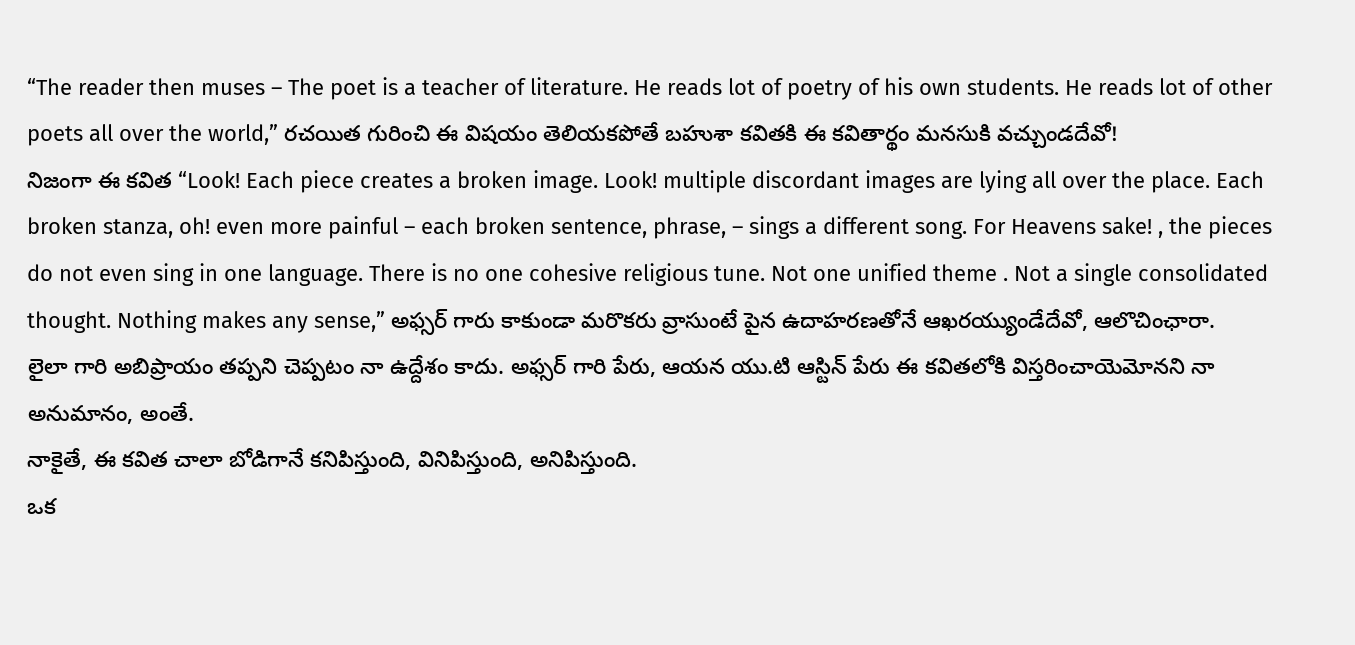“The reader then muses – The poet is a teacher of literature. He reads lot of poetry of his own students. He reads lot of other poets all over the world,” రచయిత గురించి ఈ విషయం తెలియకపోతే బహుశా కవితకి ఈ కవితార్థం మనసుకి వచ్చుండదేవో!
నిజంగా ఈ కవిత “Look! Each piece creates a broken image. Look! multiple discordant images are lying all over the place. Each broken stanza, oh! even more painful – each broken sentence, phrase, – sings a different song. For Heavens sake! , the pieces do not even sing in one language. There is no one cohesive religious tune. Not one unified theme . Not a single consolidated thought. Nothing makes any sense,” అఫ్సర్ గారు కాకుండా మరొకరు వ్రాసుంటే పైన ఉదాహరణతోనే ఆఖరయ్యుండేదేవో, ఆలొచింఛారా.
లైలా గారి అబిప్రాయం తప్పని చెప్పటం నా ఉద్దేశం కాదు. అఫ్సర్ గారి పేరు, ఆయన యు.టి ఆస్టిన్ పేరు ఈ కవితలోకి విస్తరించాయెమోనని నా అనుమానం, అంతే.
నాకైతే, ఈ కవిత చాలా బోడిగానే కనిపిస్తుంది, వినిపిస్తుంది, అనిపిస్తుంది.
ఒక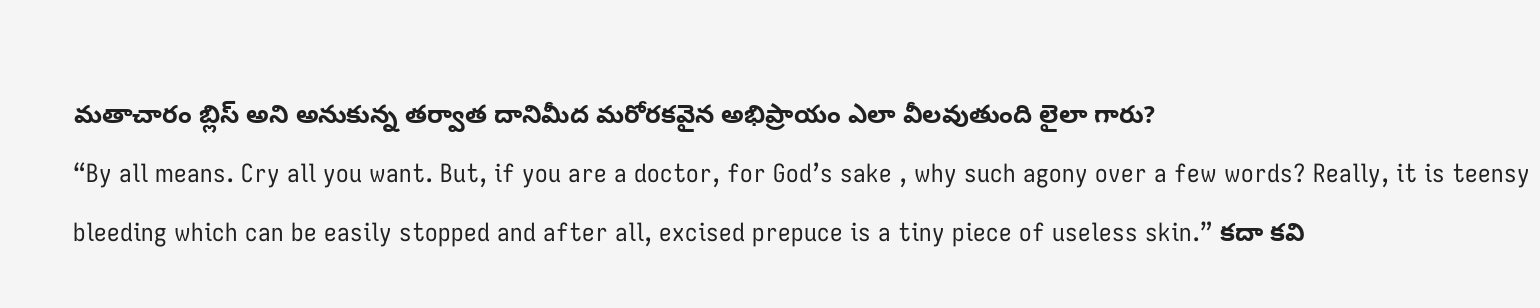మతాచారం బ్లిస్ అని అనుకున్న తర్వాత దానిమీద మరోరకవైన అభిప్రాయం ఎలా వీలవుతుంది లైలా గారు?
“By all means. Cry all you want. But, if you are a doctor, for God’s sake , why such agony over a few words? Really, it is teensy bleeding which can be easily stopped and after all, excised prepuce is a tiny piece of useless skin.” కదా కవి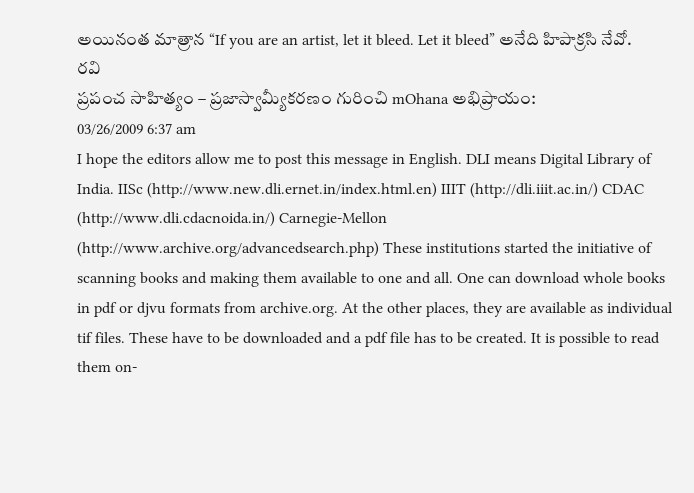అయినంత మాత్రాన “If you are an artist, let it bleed. Let it bleed” అనేది హిపాక్రసి నేవో.
రవి
ప్రపంచ సాహిత్యం – ప్రజాస్వామ్యీకరణం గురించి mOhana అభిప్రాయం:
03/26/2009 6:37 am
I hope the editors allow me to post this message in English. DLI means Digital Library of India. IISc (http://www.new.dli.ernet.in/index.html.en) IIIT (http://dli.iiit.ac.in/) CDAC (http://www.dli.cdacnoida.in/) Carnegie-Mellon (http://www.archive.org/advancedsearch.php) These institutions started the initiative of scanning books and making them available to one and all. One can download whole books in pdf or djvu formats from archive.org. At the other places, they are available as individual tif files. These have to be downloaded and a pdf file has to be created. It is possible to read them on-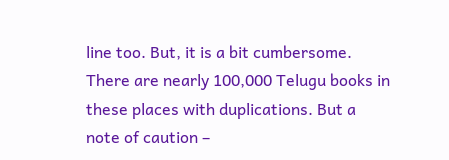line too. But, it is a bit cumbersome. There are nearly 100,000 Telugu books in these places with duplications. But a note of caution –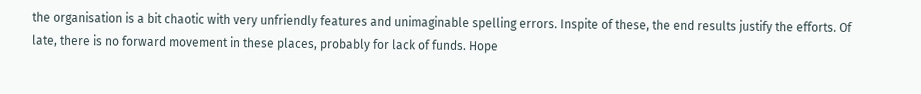the organisation is a bit chaotic with very unfriendly features and unimaginable spelling errors. Inspite of these, the end results justify the efforts. Of late, there is no forward movement in these places, probably for lack of funds. Hope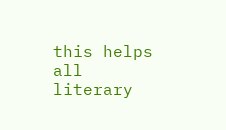this helps all literary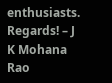enthusiasts. Regards! – J K Mohana Rao